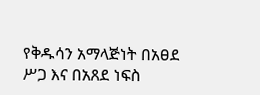የቅዱሳን አማላጅነት በአፀደ ሥጋ እና በአጸደ ነፍስ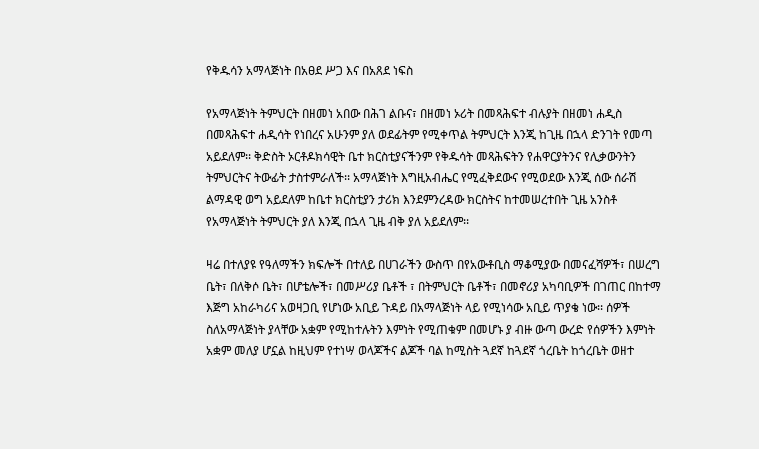የቅዱሳን አማላጅነት በአፀደ ሥጋ እና በአጸደ ነፍስ

የአማላጅነት ትምህርት በዘመነ አበው በሕገ ልቡና፣ በዘመነ ኦሪት በመጻሕፍተ ብሉያት በዘመነ ሐዲስ በመጻሕፍተ ሐዲሳት የነበረና አሁንም ያለ ወደፊትም የሚቀጥል ትምህርት እንጂ ከጊዜ በኋላ ድንገት የመጣ አይደለም፡፡ ቅድስት ኦርቶዶክሳዊት ቤተ ክርስቲያናችንም የቅዱሳት መጻሕፍትን የሐዋርያትንና የሊቃውንትን ትምህርትና ትውፊት ታስተምራለች፡፡ አማላጅነት እግዚአብሔር የሚፈቅደውና የሚወደው እንጂ ሰው ሰራሽ ልማዳዊ ወግ አይደለም ከቤተ ክርስቲያን ታሪክ እንደምንረዳው ክርስትና ከተመሠረተበት ጊዜ አንስቶ የአማላጅነት ትምህርት ያለ እንጂ በኋላ ጊዜ ብቅ ያለ አይደለም፡፡

ዛሬ በተለያዩ የዓለማችን ክፍሎች በተለይ በሀገራችን ውስጥ በየአውቶቢስ ማቆሚያው በመናፈሻዎች፣ በሠረግ ቤት፣ በለቅሶ ቤት፣ በሆቴሎች፣ በመሥሪያ ቤቶች ፣ በትምህርት ቤቶች፣ በመኖሪያ አካባቢዎች በገጠር በከተማ እጅግ አከራካሪና አወዛጋቢ የሆነው አቢይ ጉዳይ በአማላጅነት ላይ የሚነሳው አቢይ ጥያቄ ነው፡፡ ሰዎች ስለአማላጅነት ያላቸው አቋም የሚከተሉትን እምነት የሚጠቁም በመሆኑ ያ ብዙ ውጣ ውረድ የሰዎችን እምነት አቋም መለያ ሆኗል ከዚህም የተነሣ ወላጆችና ልጆች ባል ከሚስት ጓደኛ ከጓደኛ ጎረቤት ከጎረቤት ወዘተ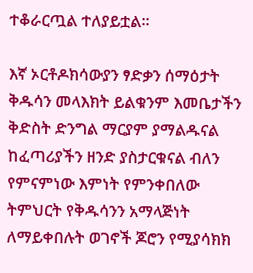ተቆራርጧል ተለያይቷል፡፡

እኛ ኦርቶዶክሳውያን ፃድቃን ሰማዕታት ቅዱሳን መላእክት ይልቁንም እመቤታችን ቅድስት ድንግል ማርያም ያማልዱናል ከፈጣሪያችን ዘንድ ያስታርቁናል ብለን የምናምነው እምነት የምንቀበለው ትምህርት የቅዱሳንን አማላጅነት ለማይቀበሉት ወገኖች ጆሮን የሚያሳክክ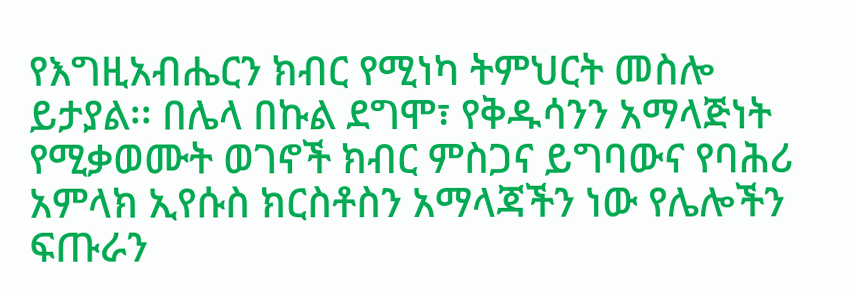የእግዚአብሔርን ክብር የሚነካ ትምህርት መስሎ ይታያል፡፡ በሌላ በኩል ደግሞ፣ የቅዱሳንን አማላጅነት የሚቃወሙት ወገኖች ክብር ምስጋና ይግባውና የባሕሪ አምላክ ኢየሱስ ክርስቶስን አማላጃችን ነው የሌሎችን ፍጡራን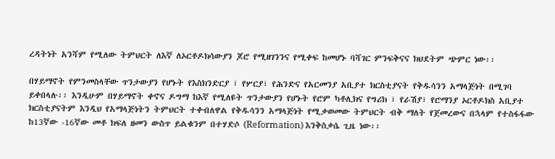ረዳትነት አንሻም የሚለው ትምህርት ለእኛ ለኦርቶዶክሳውያን ጆሮ የሚዘገንንና የሚቀፍ ከመሆኑ ባሻገር ምንፍቅናና ክህደትም ጭምር ነው፡፡

በሃይማኖት የምንመስላቸው ጥንታውያን የሆኑት የእስክንድርያ ፣ የሦርያ፣ የሕንድና የአርመንያ አቢያተ ክርስቲያናት የቅዱሳንን አማላጅነት በሚገባ ይቀበላሉ፡፡ እንዲሁም በሃይማኖት ቀኖና ዶግማ ከእኛ የሚለዩት ጥንታውያን የሆኑት የሮም ካቶሊክና የግሪክ ፣ የራሽያ፣ የሮማንያ ኦርቶዶክስ አቢያተ ክርስቲያናትም እንዲህ የአማላጅነትን ትምህርት ተቀብለዋል የቅዱሳንን አማላጅነት የሚቃወመው ትምህርት ብቅ ማለት የጀመረውና በኋላም የተስፋፋው ከ13ኛው -16ኛው መቶ ክፍለ ዘመን ውስጥ ይልቁንም በተሃድሶ (Reformation) እንቅስቃሴ ጊዜ ነው፡፡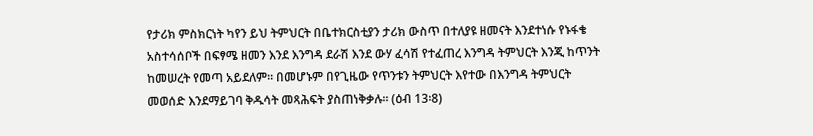የታሪክ ምስክርነት ካየን ይህ ትምህርት በቤተክርስቲያን ታሪክ ውስጥ በተለያዩ ዘመናት እንደተነሱ የኑፋቄ አስተሳሰቦች በፍፃሜ ዘመን እንደ እንግዳ ደራሽ እንደ ውሃ ፈሳሽ የተፈጠረ እንግዳ ትምህርት እንጂ ከጥንት ከመሠረት የመጣ አይደለም፡፡ በመሆኑም በየጊዜው የጥንቱን ትምህርት እየተው በእንግዳ ትምህርት መወሰድ እንደማይገባ ቅዱሳት መጻሕፍት ያስጠነቅቃሉ፡፡ (ዕብ 13፡8)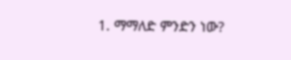1. ማማለድ ምንድን ነው?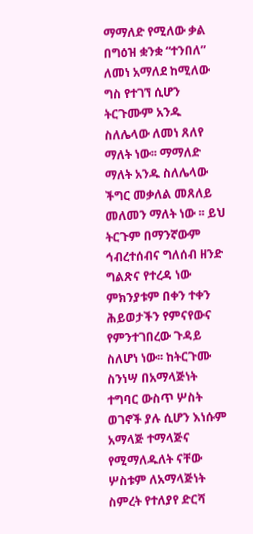ማማለድ የሚለው ቃል በግዕዝ ቋንቋ “ተንበለ” ለመነ አማለደ ከሚለው ግስ የተገኘ ሲሆን ትርጉሙም አንዱ ስለሌላው ለመነ ጸለየ ማለት ነው፡፡ ማማለድ ማለት አንዱ ስለሌላው ችግር መቃለል መጸለይ መለመን ማለት ነው ፡፡ ይህ ትርጉም በማንኛውም ኅብረተሰብና ግለሰብ ዘንድ ግልጽና የተረዳ ነው ምክንያቱም በቀን ተቀን ሕይወታችን የምናየውና የምንተገበረው ጉዳይ ስለሆነ ነው፡፡ ከትርጉሙ ስንነሣ በአማላጅነት ተግባር ውስጥ ሦስት ወገኖች ያሉ ሲሆን እነሱም አማላጅ ተማላጅና የሚማለዱለት ናቸው ሦስቱም ለአማላጅነት ስምረት የተለያየ ድርሻ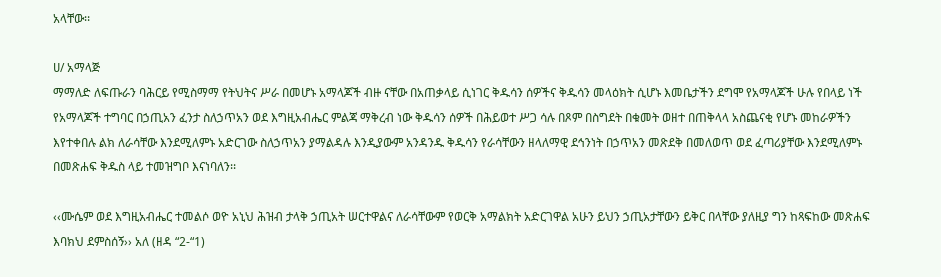አላቸው፡፡

ሀ/ አማላጅ
ማማለድ ለፍጡራን ባሕርይ የሚስማማ የትህትና ሥራ በመሆኑ አማላጆች ብዙ ናቸው በአጠቃላይ ሲነገር ቅዱሳን ሰዎችና ቅዱሳን መላዕክት ሲሆኑ እመቤታችን ደግሞ የአማላጆች ሁሉ የበላይ ነች የአማላጆች ተግባር በኃጢአን ፈንታ ስለኃጥአን ወደ እግዚአብሔር ምልጃ ማቅረብ ነው ቅዱሳን ሰዎች በሕይወተ ሥጋ ሳሉ በጾም በስግደት በቁመት ወዘተ በጠቅላላ አስጨናቂ የሆኑ መከራዎችን እየተቀበሉ ልክ ለራሳቸው እንደሚለምኑ አድርገው ስለኃጥአን ያማልዳሉ እንዲያውም አንዳንዱ ቅዱሳን የራሳቸውን ዘላለማዊ ደኅንነት በኃጥአን መጽደቅ በመለወጥ ወደ ፈጣሪያቸው እንደሚለምኑ በመጽሐፍ ቅዱስ ላይ ተመዝግቦ እናነባለን፡፡

‹‹ሙሴም ወደ እግዚአብሔር ተመልሶ ወዮ አኒህ ሕዝብ ታላቅ ኃጢአት ሠርተዋልና ለራሳቸውም የወርቅ አማልክት አድርገዋል አሁን ይህን ኃጢአታቸውን ይቅር በላቸው ያለዚያ ግን ከጻፍከው መጽሐፍ እባክህ ደምስሰኝ›› አለ (ዘዳ “2-“1)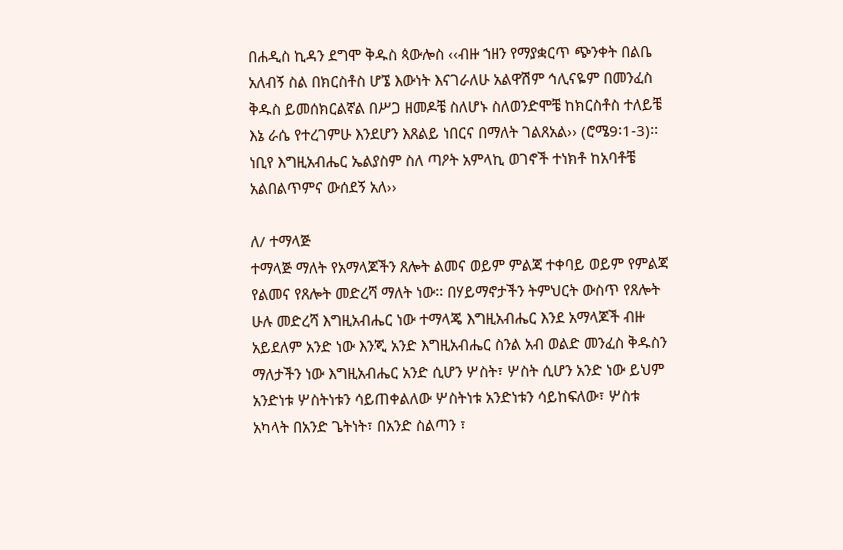በሐዲስ ኪዳን ደግሞ ቅዱስ ጳውሎስ ‹‹ብዙ ኀዘን የማያቋርጥ ጭንቀት በልቤ አለብኝ ስል በክርስቶስ ሆኜ እውነት እናገራለሁ አልዋሽም ኅሊናዬም በመንፈስ ቅዱስ ይመሰክርልኛል በሥጋ ዘመዶቼ ስለሆኑ ስለወንድሞቼ ከክርስቶስ ተለይቼ እኔ ራሴ የተረገምሁ እንደሆን እጸልይ ነበርና በማለት ገልጸአል›› (ሮሜ9፡1-3)፡፡ ነቢየ እግዚአብሔር ኤልያስም ስለ ጣዖት አምላኪ ወገኖች ተነክቶ ከአባቶቼ አልበልጥምና ውሰደኝ አለ››

ለ/ ተማላጅ
ተማላጅ ማለት የአማላጆችን ጸሎት ልመና ወይም ምልጃ ተቀባይ ወይም የምልጃ የልመና የጸሎት መድረሻ ማለት ነው፡፡ በሃይማኖታችን ትምህርት ውስጥ የጸሎት ሁሉ መድረሻ እግዚአብሔር ነው ተማላጄ እግዚአብሔር እንደ አማላጆች ብዙ አይደለም አንድ ነው እንጂ አንድ እግዚአብሔር ስንል አብ ወልድ መንፈስ ቅዱስን ማለታችን ነው እግዚአብሔር አንድ ሲሆን ሦስት፣ ሦስት ሲሆን አንድ ነው ይህም አንድነቱ ሦስትነቱን ሳይጠቀልለው ሦስትነቱ አንድነቱን ሳይከፍለው፣ ሦስቱ አካላት በአንድ ጌትነት፣ በአንድ ስልጣን ፣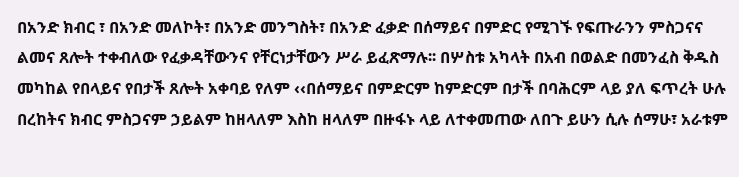በአንድ ክብር ፣ በአንድ መለኮት፣ በአንድ መንግስት፣ በአንድ ፈቃድ በሰማይና በምድር የሚገኙ የፍጡራንን ምስጋናና ልመና ጸሎት ተቀብለው የፈቃዳቸውንና የቸርነታቸውን ሥራ ይፈጽማሉ፡፡ በሦስቱ አካላት በአብ በወልድ በመንፈስ ቅዱስ መካከል የበላይና የበታች ጸሎት አቀባይ የለም ‹‹በሰማይና በምድርም ከምድርም በታች በባሕርም ላይ ያለ ፍጥረት ሁሉ በረከትና ክብር ምስጋናም ኃይልም ከዘላለም እስከ ዘላለም በዙፋኑ ላይ ለተቀመጠው ለበጉ ይሁን ሲሉ ሰማሁ፣ አራቱም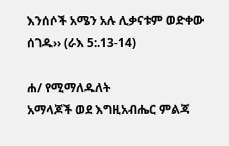እንሰሶች አሜን አሉ ሊቃናቱም ወድቀው ሰገዱ›› (ራእ 5:.13-14)

ሐ/ የሚማለዱለት
አማላጆች ወደ እግዚአብሔር ምልጃ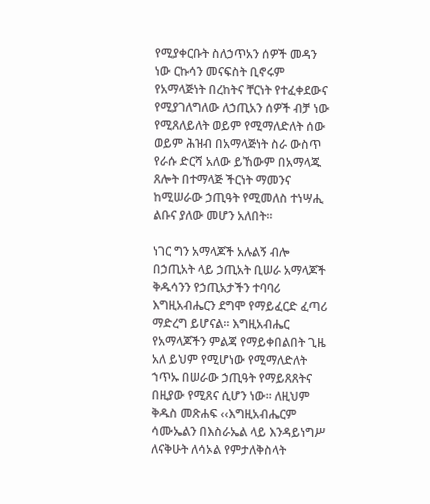የሚያቀርቡት ስለኃጥአን ሰዎች መዳን ነው ርኩሳን መናፍስት ቢኖሩም የአማላጅነት በረከትና ቸርነት የተፈቀደውና የሚያገለግለው ለኃጢአን ሰዎች ብቻ ነው የሚጸለይለት ወይም የሚማለድለት ሰው ወይም ሕዝብ በአማላጅነት ስራ ውስጥ የራሱ ድርሻ አለው ይኸውም በአማላጁ ጸሎት በተማላጅ ችርነት ማመንና ከሚሠራው ኃጢዓት የሚመለስ ተነሣሒ ልቡና ያለው መሆን አለበት፡፡

ነገር ግን አማላጆች አሉልኝ ብሎ በኃጢአት ላይ ኃጢአት ቢሠራ አማላጆች ቅዱሳንን የኃጢአታችን ተባባሪ እግዚአብሔርን ደግሞ የማይፈርድ ፈጣሪ ማድረግ ይሆናል፡፡ እግዚአብሔር የአማላጆችን ምልጃ የማይቀበልበት ጊዜ አለ ይህም የሚሆነው የሚማለድለት ኀጥኡ በሠራው ኃጢዓት የማይጸጸትና በዚያው የሚጸና ሲሆን ነው፡፡ ለዚህም ቅዱስ መጽሐፍ ‹‹እግዚአብሔርም ሳሙኤልን በእስራኤል ላይ እንዳይነግሥ ለናቅሁት ለሳኦል የምታለቅስላት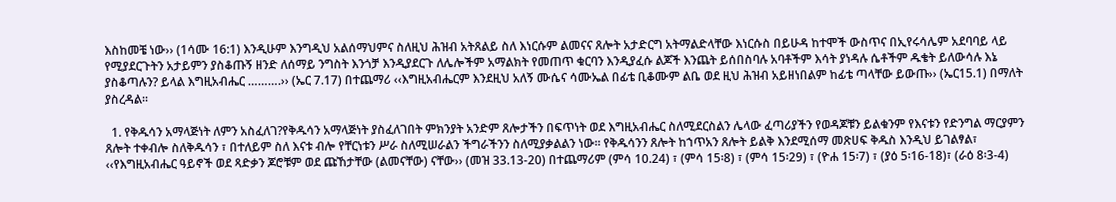እስከመቼ ነው›› (1ሳሙ 16:1) እንዲሁም እንግዲህ አልሰማህምና ስለዚህ ሕዝብ አትጸልይ ስለ እነርሱም ልመናና ጸሎት አታድርግ አትማልድላቸው እነርሱስ በይሁዳ ከተሞች ውስጥና በኢየሩሳሌም አደባባይ ላይ የሚያደርጉትን አታይምን ያስቆጡኝ ዘንድ ለሰማይ ንግስት እንጎቻ እንዲያደርጉ ለሌሎችም አማልክት የመጠጥ ቁርባን እንዲያፈሱ ልጆች እንጨት ይሰበስባሉ አባቶችም እሳት ያነዳሉ ሴቶችም ዱቄት ይለውሳሉ እኔ ያስቆጣሉን? ይላል እግዚአብሔር ……….›› (ኤር 7.17) በተጨማሪ ‹‹እግዚአብሔርም እንደዚህ አለኝ ሙሴና ሳሙኤል በፊቴ ቢቆሙም ልቤ ወደ ዚህ ሕዝብ አይዘነበልም ከፊቴ ጣላቸው ይውጡ›› (ኤር15.1) በማለት ያስረዳል፡፡

  1. የቅዱሳን አማላጅነት ለምን አስፈለገ?የቅዱሳን አማላጅነት ያስፈለገበት ምክንያት አንድም ጸሎታችን በፍጥነት ወደ እግዚአብሔር ስለሚደርስልን ሌላው ፈጣሪያችን የወዳጆቹን ይልቁንም የእናቱን የድንግል ማርያምን ጸሎት ተቀብሎ ስለቅዱሳን ፣ በተለይም ስለ እናቱ ብሎ የቸርነቱን ሥራ ስለሚሠራልን ችግራችንን ስለሚያቃልልን ነው፡፡ የቅዱሳንን ጸሎት ከኀጥአን ጸሎት ይልቅ እንደሚሰማ መጽሀፍ ቅዱስ እንዲህ ይገልፃል፣ ‹‹የእግዚአብሔር ዓይኖች ወደ ጻድቃን ጆሮቹም ወደ ጩኸታቸው (ልመናቸው) ናቸው›› (መዝ 33.13-20) በተጨማሪም (ምሳ 10.24) ፣ (ምሳ 15፡8) ፣ (ምሳ 15፡29) ፣ (ዮሐ 15፡7) ፣ (ያዕ 5፡16-18)፣ (ራዕ 8፡3-4)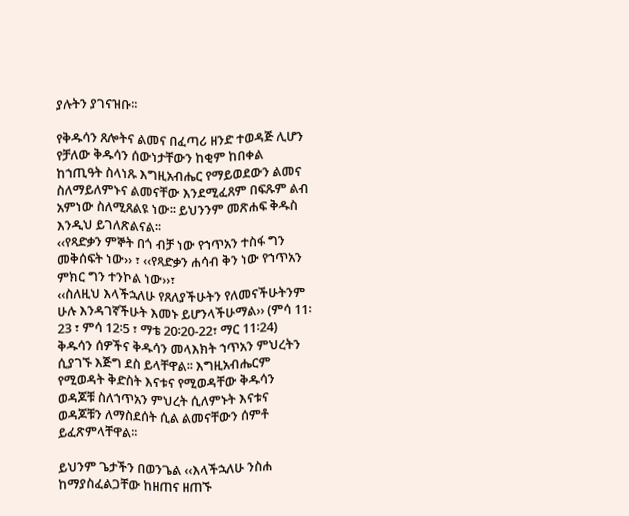ያሉትን ያገናዝቡ፡፡

የቅዱሳን ጸሎትና ልመና በፈጣሪ ዘንድ ተወዳጅ ሊሆን የቻለው ቅዱሳን ሰውነታቸውን ከቂም ከበቀል ከኀጢዓት ስላነጹ እግዚአብሔር የማይወደውን ልመና ስለማይለምኑና ልመናቸው እንደሚፈጸም በፍጹም ልብ አምነው ስለሚጸልዩ ነው፡፡ ይህንንም መጽሐፍ ቅዱስ እንዲህ ይገለጽልናል፡፡
‹‹የጻድቃን ምኞት በጎ ብቻ ነው የኀጥአን ተስፋ ግን መቅሰፍት ነው›› ፣ ‹‹የጻድቃን ሐሳብ ቅን ነው የኀጥአን ምክር ግን ተንኮል ነው››፣
‹‹ስለዚህ እላችኋለሁ የጸለያችሁትን የለመናችሁትንም ሁሉ እንዳገኛችሁት እመኑ ይሆንላችሁማል›› (ምሳ 11፡23 ፣ ምሳ 12፡5 ፣ ማቴ 20፡20-22፣ ማር 11፡24) ቅዱሳን ሰዎችና ቅዱሳን መላእክት ኀጥአን ምህረትን ሲያገኙ እጅግ ደስ ይላቸዋል፡፡ እግዚአብሔርም የሚወዳት ቅድስት እናቱና የሚወዳቸው ቅዱሳን ወዳጆቹ ስለኀጥአን ምህረት ሲለምኑት እናቱና ወዳጆቹን ለማስደሰት ሲል ልመናቸውን ሰምቶ ይፈጽምላቸዋል፡፡

ይህንም ጌታችን በወንጌል ‹‹እላችኋለሁ ንስሐ ከማያስፈልጋቸው ከዘጠና ዘጠኙ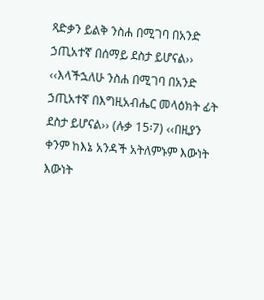ጻድቃን ይልቅ ንስሐ በሚገባ በአንድ ኃጢአተኛ በሰማይ ደስታ ይሆናል›› ‹‹እላችኋለሁ ንስሐ በሚገባ በአንድ ኃጢአተኛ በእግዚአብሔር መላዕክት ፊት ደስታ ይሆናል›› (ሉቃ 15፡7) ‹‹በዚያን ቀንም ከእኔ አንዳች አትለምኑም እውነት እውነት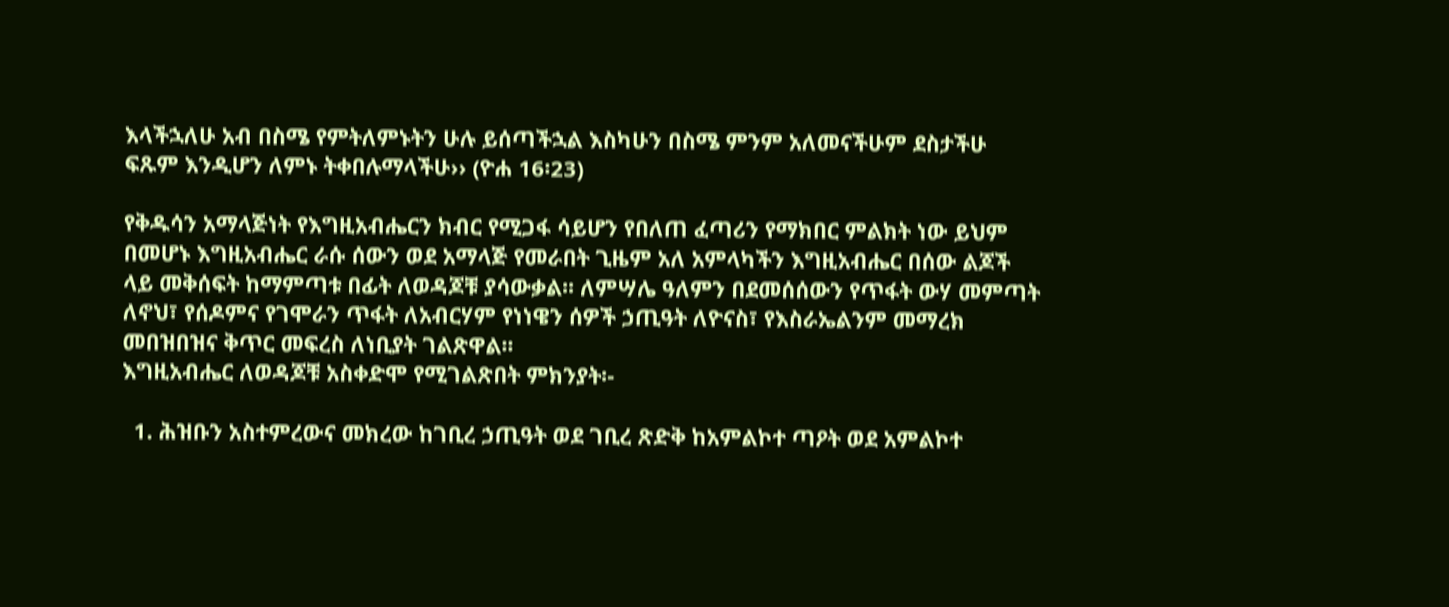እላችኋለሁ አብ በስሜ የምትለምኑትን ሁሉ ይሰጣችኋል እስካሁን በስሜ ምንም አለመናችሁም ደስታችሁ ፍጹም እንዲሆን ለምኑ ትቀበሉማላችሁ›› (ዮሐ 16፡23)

የቅዱሳን አማላጅነት የእግዚአብሔርን ክብር የሚጋፋ ሳይሆን የበለጠ ፈጣሪን የማክበር ምልክት ነው ይህም በመሆኑ እግዚአብሔር ራሱ ሰውን ወደ አማላጅ የመራበት ጊዜም አለ አምላካችን እግዚአብሔር በሰው ልጆች ላይ መቅሰፍት ከማምጣቱ በፊት ለወዳጆቹ ያሳውቃል፡፡ ለምሣሌ ዓለምን በደመሰሰውን የጥፋት ውሃ መምጣት ለኖህ፣ የሰዶምና የገሞራን ጥፋት ለአብርሃም የነነዌን ሰዎች ኃጢዓት ለዮናስ፣ የእስራኤልንም መማረክ መበዝበዝና ቅጥር መፍረስ ለነቢያት ገልጽዋል፡፡
እግዚአብሔር ለወዳጆቹ አስቀድሞ የሚገልጽበት ምክንያት፡-

  1. ሕዝቡን አስተምረውና መክረው ከገቢረ ኃጢዓት ወደ ገቢረ ጽድቅ ከአምልኮተ ጣዖት ወደ አምልኮተ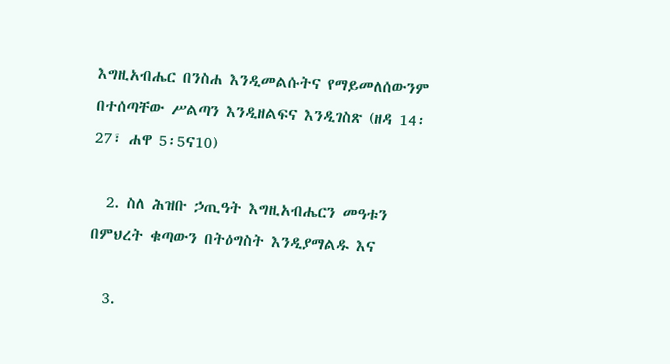እግዚአብሔር በንስሐ እንዲመልሱትና የማይመለሰውንም በተሰጣቸው ሥልጣን እንዲዘልፍና እንዲገስጽ (ዘዳ 14፡27፣ ሐዋ 5፡5ና10)

  2. ስለ ሕዝቡ ኃጢዓት እግዚአብሔርን መዓቱን በምህረት ቁጣውን በትዕግስት እንዲያማልዱ እና

  3.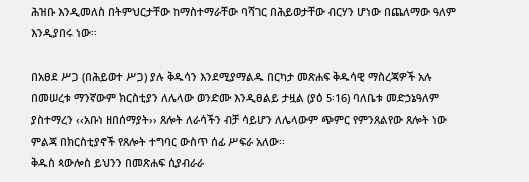ሕዝቡ እንዲመለስ በትምህርታቸው ከማስተማራቸው ባሻገር በሕይወታቸው ብርሃን ሆነው በጨለማው ዓለም እንዲያበሩ ነው፡፡

በአፀደ ሥጋ (በሕይወተ ሥጋ) ያሉ ቅዱሳን እንደሚያማልዱ በርካታ መጽሐፍ ቅዱሳዊ ማስረጃዎች አሉ በመሠረቱ ማንኛውም ክርስቲያን ለሌላው ወንድሙ እንዲፀልይ ታዟል (ያዕ 5፡16) ባለቤቱ መድኃኔዓለም ያስተማረን ‹‹አቡነ ዘበሰማያት›› ጸሎት ለራሳችን ብቻ ሳይሆን ለሌላውም ጭምር የምንጸልየው ጸሎት ነው ምልጃ በክርስቲያኖች የጸሎት ተግባር ውስጥ ሰፊ ሥፍራ አለው፡፡
ቅዱስ ጳውሎስ ይህንን በመጽሐፍ ሲያብራራ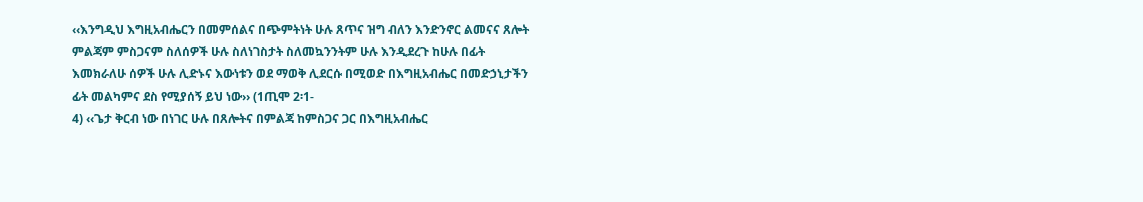‹‹እንግዲህ እግዚአብሔርን በመምሰልና በጭምትነት ሁሉ ጸጥና ዝግ ብለን እንድንኖር ልመናና ጸሎት ምልጃም ምስጋናም ስለሰዎች ሁሉ ስለነገስታት ስለመኳንንትም ሁሉ እንዲደረጉ ከሁሉ በፊት እመክራለሁ ሰዎች ሁሉ ሊድኑና እውነቱን ወደ ማወቅ ሊደርሱ በሚወድ በእግዚአብሔር በመድኃኒታችን ፊት መልካምና ደስ የሚያሰኝ ይህ ነው›› (1ጢሞ 2፡1-
4) ‹‹ጌታ ቅርብ ነው በነገር ሁሉ በጸሎትና በምልጃ ከምስጋና ጋር በእግዚአብሔር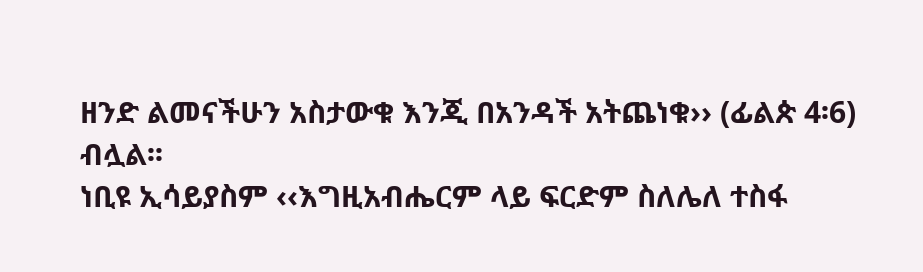ዘንድ ልመናችሁን አስታውቁ እንጂ በአንዳች አትጨነቁ›› (ፊልጵ 4፡6) ብሏል፡፡
ነቢዩ ኢሳይያስም ‹‹እግዚአብሔርም ላይ ፍርድም ስለሌለ ተስፋ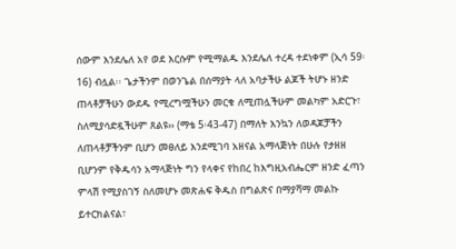ሰውም እንደሌለ አየ ወደ እርሱም የሚማልዱ እንደሌለ ተረዳ ተደነቀም (ኢሳ 59፡16) ብሏል፡፡ ጌታችንም በወንጌል በሰማያት ላለ አባታችሁ ልጆች ትሆኑ ዘንድ ጠላቶቻችሁን ውደዱ የሚረግሟችሁን መርቁ ለሚጠሏችሁም መልካም አድርጉ፣ ስለሚያሳድዷችሁም ጸልዩ›› (ማቴ 5፡43-47) በማለት እንኳን ለወዳጆቻችን ለጠላቶቻችንም ቢሆን መፀለይ እንደሚገባ አዘናል አማላጅነት በሁሉ የታዘዘ ቢሆንም የቅዱሳን አማላጅነት ግን የላቀና የከበረ ከእግዚአብሔርም ዘንድ ፈጣን ምላሽ የሚያስገኝ ስለመሆኑ መጽሐፍ ቅዱስ በግልጽና በማያሻማ መልኩ ይተርክልናል፣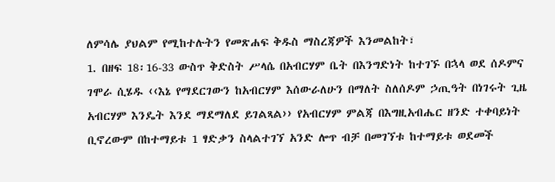ለምሳሌ ያህልም የሚከተሉትን የመጽሐፍ ቅዱስ ማስረጃዎች እንመልከት፣
1. በዘፍ 18፡16-33 ውስጥ ቅድስት ሥላሴ በአብርሃም ቤት በእንግድነት ከተገኙ በኋላ ወደ ሰዶምና ገሞራ ሲሄዱ ‹‹እኔ የማደርገውን ከአብርሃም እሰውራለሁን በማለት ስለሰዶም ኃጢዓት በነገሩት ጊዜ አብርሃም እንዴት እንደ ማደማለደ ይገልጻል›› የአብርሃም ምልጃ በእግዚአብሔር ዘንድ ተቀባይነት ቢኖረውም በከተማይቱ 1 ፃድቃን ስላልተገኘ አንድ ሎጥ ብቻ በመገኘቱ ከተማይቱ ወደመች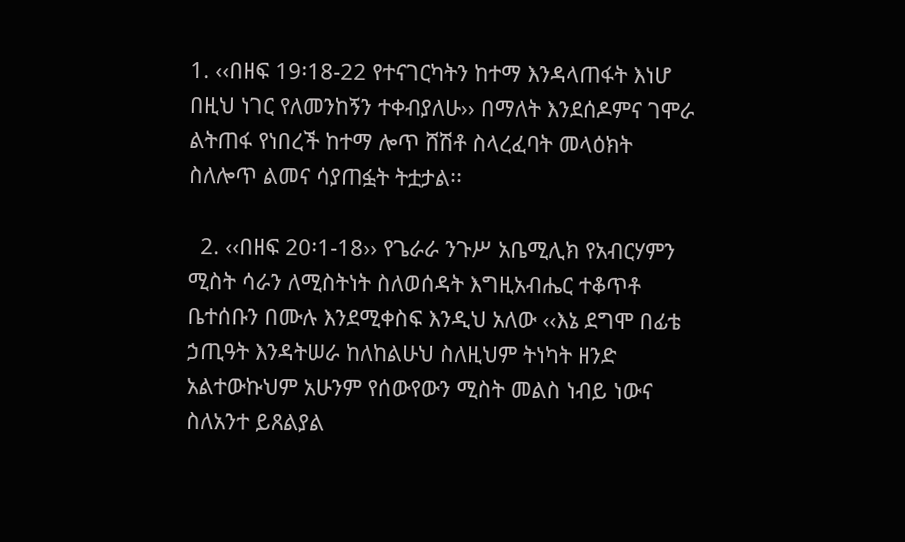1. ‹‹በዘፍ 19፡18-22 የተናገርካትን ከተማ እንዳላጠፋት እነሆ በዚህ ነገር የለመንከኝን ተቀብያለሁ›› በማለት እንደሰዶምና ገሞራ ልትጠፋ የነበረች ከተማ ሎጥ ሸሽቶ ስላረፈባት መላዕክት ስለሎጥ ልመና ሳያጠፏት ትቷታል፡፡

  2. ‹‹በዘፍ 20፡1-18›› የጌራራ ንጉሥ አቤሚሊክ የአብርሃምን ሚስት ሳራን ለሚስትነት ስለወሰዳት እግዚአብሔር ተቆጥቶ ቤተሰቡን በሙሉ እንደሚቀስፍ እንዲህ አለው ‹‹እኔ ደግሞ በፊቴ ኃጢዓት እንዳትሠራ ከለከልሁህ ስለዚህም ትነካት ዘንድ አልተውኩህም አሁንም የሰውየውን ሚስት መልስ ነብይ ነውና ስለአንተ ይጸልያል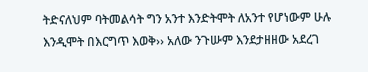ትድናለህም ባትመልሳት ግን አንተ እንድትሞት ለአንተ የሆነውም ሁሉ እንዲሞት በእርግጥ እወቅ›› አለው ንጉሡም እንደታዘዘው አደረገ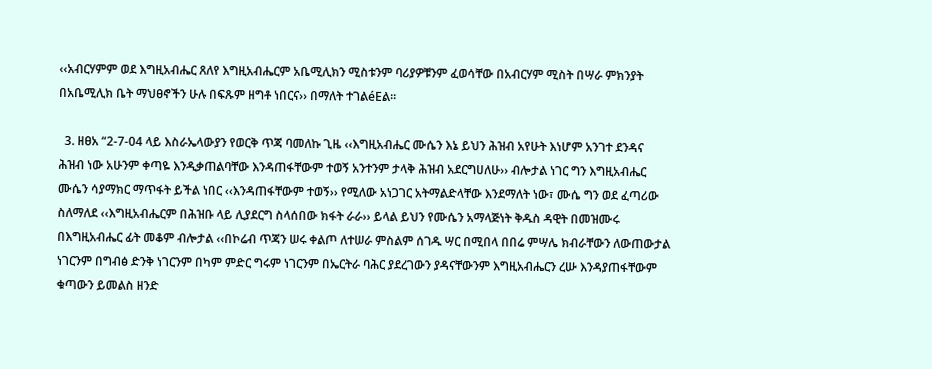‹‹አብርሃምም ወደ እግዚአብሔር ጸለየ እግዚአብሔርም አቤሚሊክን ሚስቱንም ባሪያዎቹንም ፈወሳቸው በአብርሃም ሚስት በሣራ ምክንያት በአቤሚሊክ ቤት ማህፀኖችን ሁሉ በፍጹም ዘግቶ ነበርና›› በማለት ተገልéEል፡፡

  3. ዘፀአ “2-7-04 ላይ እስራኤላውያን የወርቅ ጥጃ ባመለኩ ጊዜ ‹‹እግዚአብሔር ሙሴን እኔ ይህን ሕዝብ አየሁት እነሆም አንገተ ደንዳና ሕዝብ ነው አሁንም ቀጣዬ እንዲቃጠልባቸው እንዳጠፋቸውም ተወኝ አንተንም ታላቅ ሕዝብ አደርግሀለሁ›› ብሎታል ነገር ግን እግዚአብሔር ሙሴን ሳያማክር ማጥፋት ይችል ነበር ‹‹እንዳጠፋቸውም ተወኝ›› የሚለው አነጋገር አትማልድላቸው እንደማለት ነው፣ ሙሴ ግን ወደ ፈጣሪው ስለማለደ ‹‹እግዚአብሔርም በሕዝቡ ላይ ሊያደርግ ስላሰበው ክፋት ራራ›› ይላል ይህን የሙሴን አማላጅነት ቅዱስ ዳዊት በመዝሙሩ በእግዚአብሔር ፊት መቆም ብሎታል ‹‹በኮሬብ ጥጃን ሠሩ ቀልጦ ለተሠራ ምስልም ሰገዱ ሣር በሚበላ በበሬ ምሣሌ ክብራቸውን ለውጠውታል ነገርንም በግብፅ ድንቅ ነገርንም በካም ምድር ግሩም ነገርንም በኤርትራ ባሕር ያደረገውን ያዳናቸውንም እግዚአብሔርን ረሡ እንዳያጠፋቸውም ቁጣውን ይመልስ ዘንድ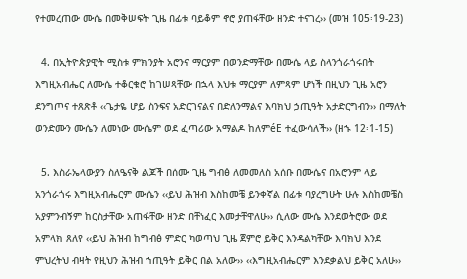የተመረጠው ሙሴ በመቅሠፍት ጊዜ በፊቱ ባይቆም ኖሮ ያጠፋቸው ዘንድ ተናገረ›› (መዝ 105፡19-23)

  4. በኢትዮጵያዊት ሚስቱ ምክንያት አሮንና ማርያም በወንድማቸው በሙሴ ላይ ስላንጎራጎሩበት እግዚአብሔር ለሙሴ ተቆርቁሮ ከገሠጻቸው በኋላ እህቱ ማርያም ለምጻም ሆነች በዚህን ጊዜ አሮን ደንግጦና ተጸጽቶ ‹‹ጌታዬ ሆይ ስንፍና አድርገናልና በድለንማልና እባክህ ኃጢዓት አታድርግብን›› በማለት ወንድሙን ሙሴን ለመነው ሙሴም ወደ ፈጣሪው አማልዶ ከለምéE ተፈውሳለች›› (ዘኁ 12፡1-15)

  5. እስራኤላውያን ስለዔናቅ ልጆች በሰሙ ጊዜ ግብፅ ለመመለስ አሰቡ በሙሴና በአሮንም ላይ አንጎራጎሩ እግዚአብሔርም ሙሴን ‹‹ይህ ሕዝብ እስከመቼ ይንቀኛል በፊቱ ባያረግሁት ሁሉ እስከመቼስ አያምንብኝም ከርስታቸው አጠፋቸው ዘንድ በቸነፈር እመታቸዋለሁ›› ሲለው ሙሴ እንደወትሮው ወደ አምላክ ጸለየ ‹‹ይህ ሕዝብ ከግብፅ ምድር ካወጣህ ጊዜ ጀምሮ ይቅር እንዳልካቸው እባክህ እንደ ምህረትህ ብዛት የዚህን ሕዝብ ኀጢዓት ይቅር በል አለው›› ‹‹እግዚአብሔርም እንደቃልህ ይቅር አለሁ››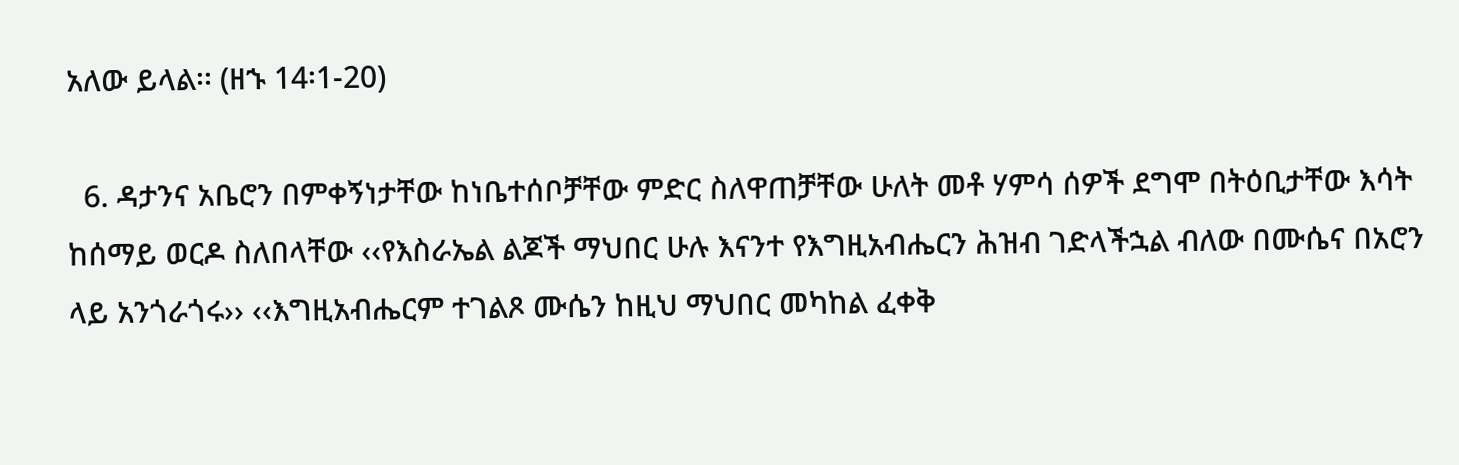አለው ይላል፡፡ (ዘኁ 14፡1-20)

  6. ዳታንና አቤሮን በምቀኝነታቸው ከነቤተሰቦቻቸው ምድር ስለዋጠቻቸው ሁለት መቶ ሃምሳ ሰዎች ደግሞ በትዕቢታቸው እሳት ከሰማይ ወርዶ ስለበላቸው ‹‹የእስራኤል ልጆች ማህበር ሁሉ እናንተ የእግዚአብሔርን ሕዝብ ገድላችኋል ብለው በሙሴና በአሮን ላይ አንጎራጎሩ›› ‹‹እግዚአብሔርም ተገልጾ ሙሴን ከዚህ ማህበር መካከል ፈቀቅ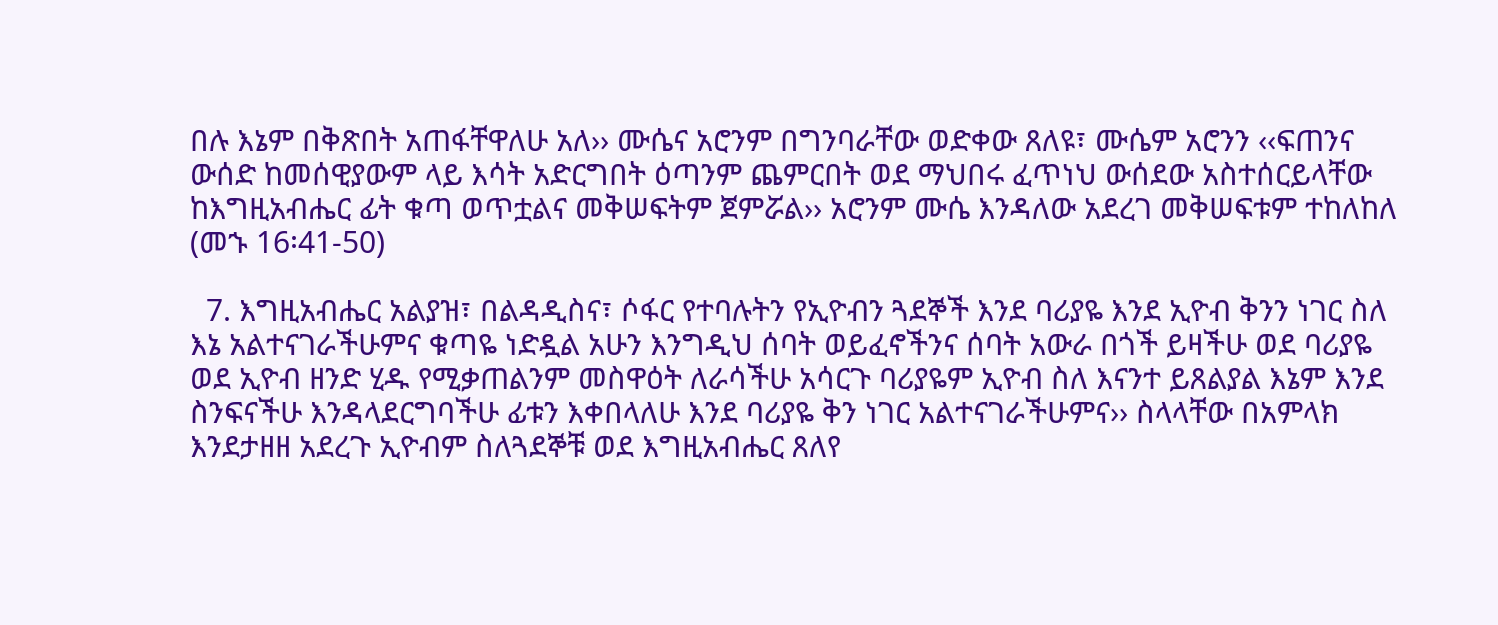በሉ እኔም በቅጽበት አጠፋቸዋለሁ አለ›› ሙሴና አሮንም በግንባራቸው ወድቀው ጸለዩ፣ ሙሴም አሮንን ‹‹ፍጠንና ውሰድ ከመሰዊያውም ላይ እሳት አድርግበት ዕጣንም ጨምርበት ወደ ማህበሩ ፈጥነህ ውሰደው አስተሰርይላቸው ከእግዚአብሔር ፊት ቁጣ ወጥቷልና መቅሠፍትም ጀምሯል›› አሮንም ሙሴ እንዳለው አደረገ መቅሠፍቱም ተከለከለ (መኁ 16፡41-50)

  7. እግዚአብሔር አልያዝ፣ በልዳዲስና፣ ሶፋር የተባሉትን የኢዮብን ጓደኞች እንደ ባሪያዬ እንደ ኢዮብ ቅንን ነገር ስለ እኔ አልተናገራችሁምና ቁጣዬ ነድዷል አሁን እንግዲህ ሰባት ወይፈኖችንና ሰባት አውራ በጎች ይዛችሁ ወደ ባሪያዬ ወደ ኢዮብ ዘንድ ሂዱ የሚቃጠልንም መስዋዕት ለራሳችሁ አሳርጉ ባሪያዬም ኢዮብ ስለ እናንተ ይጸልያል እኔም እንደ ስንፍናችሁ እንዳላደርግባችሁ ፊቱን እቀበላለሁ እንደ ባሪያዬ ቅን ነገር አልተናገራችሁምና›› ስላላቸው በአምላክ እንደታዘዘ አደረጉ ኢዮብም ስለጓደኞቹ ወደ እግዚአብሔር ጸለየ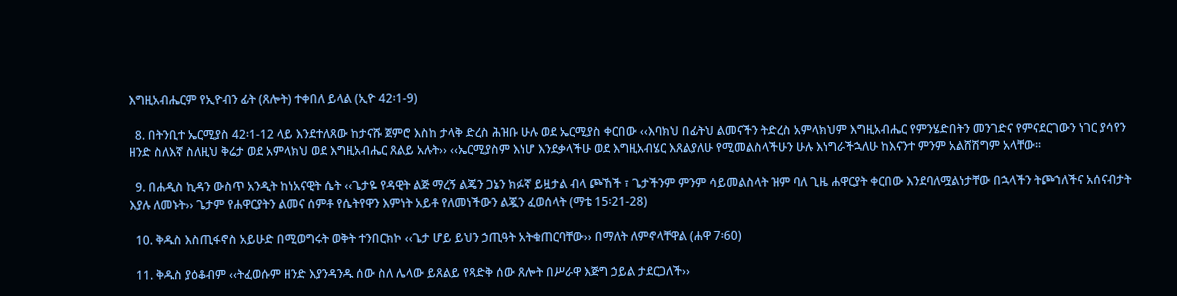እግዚአብሔርም የኢዮብን ፊት (ጸሎት) ተቀበለ ይላል (ኢዮ 42፡1-9)

  8. በትንቢተ ኤርሚያስ 42፡1-12 ላይ እንደተለጸው ከታናሹ ጀምሮ እስከ ታላቅ ድረስ ሕዝቡ ሁሉ ወደ ኤርሚያስ ቀርበው ‹‹እባክህ በፊትህ ልመናችን ትድረስ አምላክህም እግዚአብሔር የምንሄድበትን መንገድና የምናደርገውን ነገር ያሳየን ዘንድ ስለእኛ ስለዚህ ቅሬታ ወደ አምላክህ ወደ እግዚአብሔር ጸልይ አሉት›› ‹‹ኤርሚያስም እነሆ እንደቃላችሁ ወደ እግዚአብሄር እጸልያለሁ የሚመልስላችሁን ሁሉ እነግራችኋለሁ ከእናንተ ምንም አልሸሽግም አላቸው፡፡

  9. በሐዲስ ኪዳን ውስጥ አንዲት ከነአናዊት ሴት ‹‹ጌታዬ የዳዊት ልጅ ማረኝ ልጄን ጋኔን ክፉኛ ይዟታል ብላ ጮኸች ፣ ጌታችንም ምንም ሳይመልስላት ዝም ባለ ጊዜ ሐዋርያት ቀርበው እንደባለሟልነታቸው በኋላችን ትጮኀለችና አሰናብታት እያሉ ለመኑት›› ጌታም የሐዋርያትን ልመና ሰምቶ የሴትየዋን እምነት አይቶ የለመነችውን ልጇን ፈወሰላት (ማቴ 15፡21-28)

  10. ቅዱስ እስጢፋኖስ አይሁድ በሚወግሩት ወቅት ተንበርክኮ ‹‹ጌታ ሆይ ይህን ኃጢዓት አትቁጠርባቸው›› በማለት ለምኖላቸዋል (ሐዋ 7፡60)

  11. ቅዱስ ያዕቆብም ‹‹ትፈወሱም ዘንድ እያንዳንዱ ሰው ስለ ሌላው ይጸልይ የጻድቅ ሰው ጸሎት በሥራዋ እጅግ ኃይል ታደርጋለች››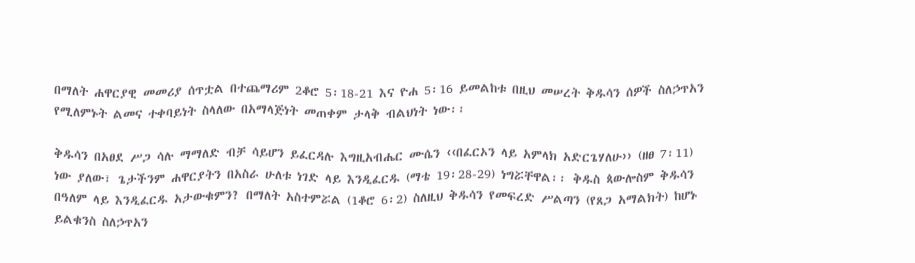በማለት ሐዋርያዊ መመሪያ ሰጥቷል በተጨማሪም 2ቆሮ 5፡18-21 እና ዮሐ 5፡16 ይመልከቱ በዚህ መሠረት ቅዱሳን ሰዎች ስለኃጥአን የሚለምኑት ልመና ተቀባይነት ስላለው በአማላጅነት መጠቀም ታላቅ ብልህነት ነው፡፡

ቅዱሳን በአፀደ ሥጋ ሳሉ ማማለድ ብቻ ሳይሆን ይፈርዳሉ እግዚአብሔር ሙሴን ‹‹በፈርኦን ላይ አምላክ አድርጌሃለሁ›› (ዘፀ 7፡11) ነው ያለው፣ ጌታችንም ሐዋርያትን በአስራ ሁለቱ ነገድ ላይ እንዲፈርዱ (ማቴ 19፡28-29) ነግሯቸዋል፡፡ ቅዱስ ጳውሎስም ቅዱሳን በዓለም ላይ እንዲፈርዱ አታውቁምን? በማለት አስተምሯል (1ቆሮ 6፡2) ስለዚህ ቅዱሳን የመፍረድ ሥልጣን (የጸጋ አማልክት) ከሆኑ ይልቁንስ ስለኃጥአን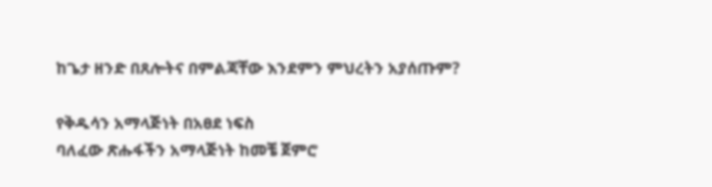ከጌታ ዘንድ በጸሎትና በምልጃቸው እንደምን ምህረትን አያሰጡም?

የቅዱሳን አማላጅነት በአፀደ ነፍስ
ባለፈው ጽሑፋችን አማላጅነት ከመቼ ጀምሮ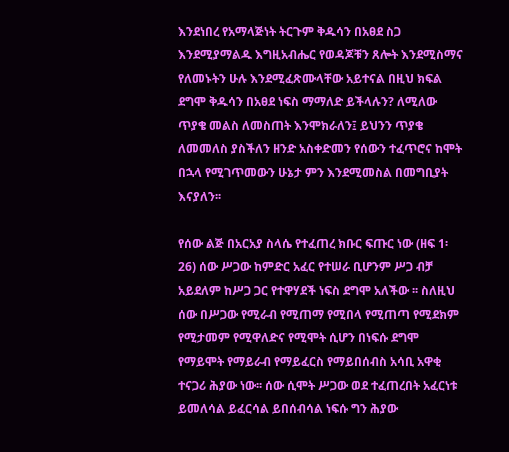እንደነበረ የአማላጅነት ትርጉም ቅዱሳን በአፀደ ስጋ እንደሚያማልዱ እግዚአብሔር የወዳጆቹን ጸሎት እንደሚስማና የለመኑትን ሁሉ እንደሚፈጽሙላቸው አይተናል በዚህ ክፍል ደግሞ ቅዱሳን በአፀደ ነፍስ ማማለድ ይችላሉን? ለሚለው ጥያቄ መልስ ለመስጠት እንሞክራለን፤ ይህንን ጥያቄ ለመመለስ ያስችለን ዘንድ አስቀድመን የሰውን ተፈጥሮና ከሞት በኋላ የሚገጥመውን ሁኔታ ምን እንደሚመስል በመግቢያት እናያለን፡፡

የሰው ልጅ በአርአያ ስላሴ የተፈጠረ ክቡር ፍጡር ነው (ዘፍ 1፡26) ሰው ሥጋው ከምድር አፈር የተሠራ ቢሆንም ሥጋ ብቻ አይደለም ከሥጋ ጋር የተዋሃደች ነፍስ ደግሞ አለችው ፡፡ ስለዚህ ሰው በሥጋው የሚራብ የሚጠማ የሚበላ የሚጠጣ የሚደክም የሚታመም የሚዋለድና የሚሞት ሲሆን በነፍሱ ደግሞ የማይሞት የማይራብ የማይፈርስ የማይበሰብስ አሳቢ አዋቂ ተናጋሪ ሕያው ነው፡፡ ሰው ሲሞት ሥጋው ወደ ተፈጠረበት አፈርነቱ ይመለሳል ይፈርሳል ይበሰብሳል ነፍሱ ግን ሕያው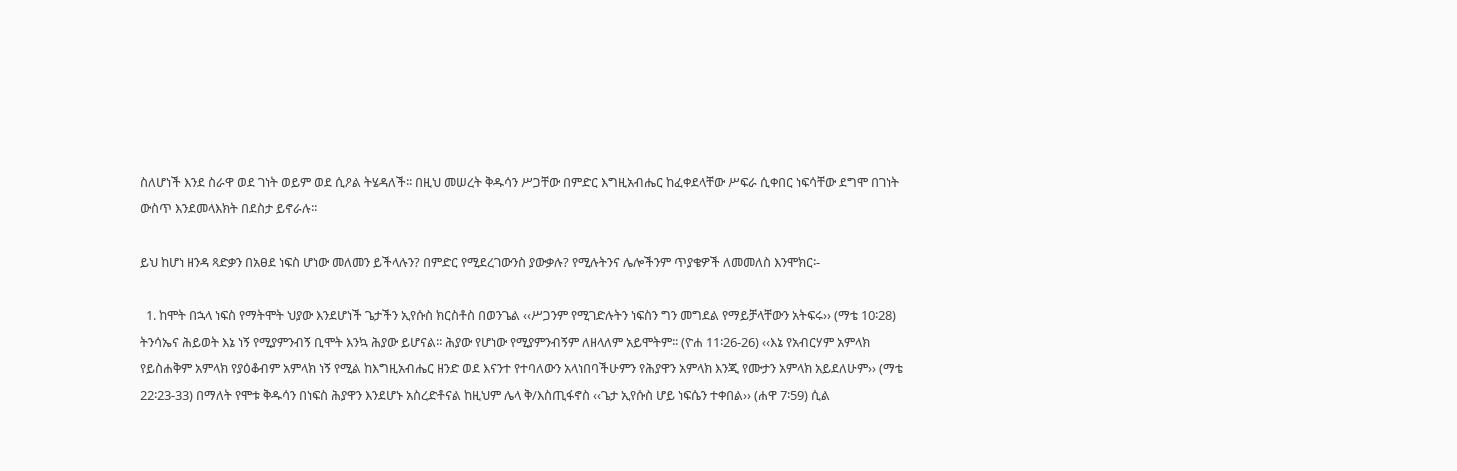ስለሆነች እንደ ስራዋ ወደ ገነት ወይም ወደ ሲዖል ትሄዳለች፡፡ በዚህ መሠረት ቅዱሳን ሥጋቸው በምድር እግዚአብሔር ከፈቀደላቸው ሥፍራ ሲቀበር ነፍሳቸው ደግሞ በገነት ውስጥ እንደመላእክት በደስታ ይኖራሉ፡፡

ይህ ከሆነ ዘንዳ ጻድቃን በአፀደ ነፍስ ሆነው መለመን ይችላሉን? በምድር የሚደረገውንስ ያውቃሉ? የሚሉትንና ሌሎችንም ጥያቄዎች ለመመለስ እንሞክር፡-

  1. ከሞት በኋላ ነፍስ የማትሞት ህያው እንደሆነች ጌታችን ኢየሱስ ክርስቶስ በወንጌል ‹‹ሥጋንም የሚገድሉትን ነፍስን ግን መግደል የማይቻላቸውን አትፍሩ›› (ማቴ 10፡28) ትንሳኤና ሕይወት እኔ ነኝ የሚያምንብኝ ቢሞት እንኳ ሕያው ይሆናል፡፡ ሕያው የሆነው የሚያምንብኝም ለዘላለም አይሞትም፡፡ (ዮሐ 11፡26-26) ‹‹እኔ የአብርሃም አምላክ የይስሐቅም አምላክ የያዕቆብም አምላክ ነኝ የሚል ከእግዚአብሔር ዘንድ ወደ እናንተ የተባለውን አላነበባችሁምን የሕያዋን አምላክ እንጂ የሙታን አምላክ አይደለሁም›› (ማቴ 22፡23-33) በማለት የሞቱ ቅዱሳን በነፍስ ሕያዋን እንደሆኑ አስረድቶናል ከዚህም ሌላ ቅ/እስጢፋኖስ ‹‹ጌታ ኢየሱስ ሆይ ነፍሴን ተቀበል›› (ሐዋ 7፡59) ሲል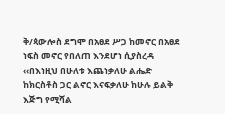ቅ/ጳውሎስ ደግሞ በአፀደ ሥጋ ከመኖር በአፀደ ነፍስ መኖር የበለጠ እንደሆነ ሲያስረዳ ‹‹በእነዚህ በሁለቱ እጨነቃለሁ ልሔድ ከክርስቶስ ጋር ልኖር እናፍቃለሁ ከሁሉ ይልቅ እጅግ የሚሻል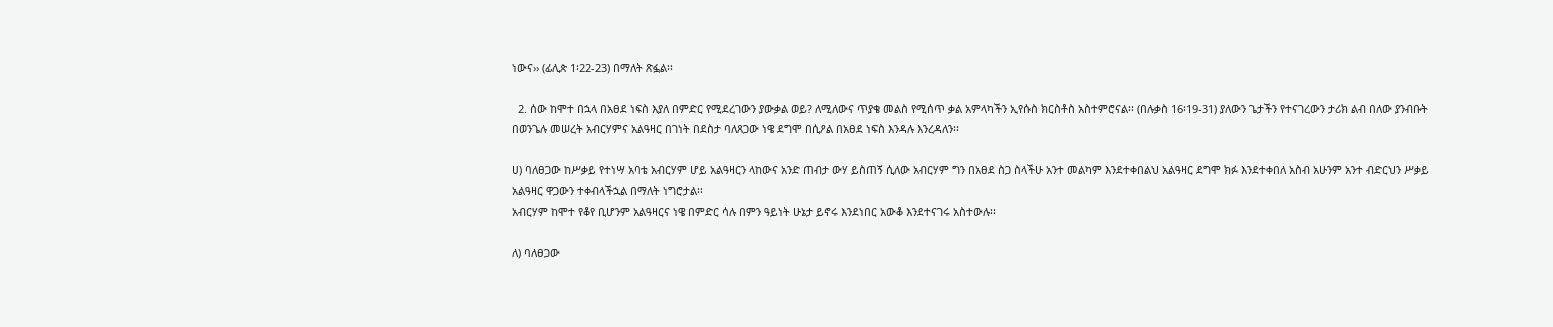ነውና›› (ፊሊጵ 1፡22-23) በማለት ጽፏል፡፡

  2. ሰው ከሞተ በኋላ በአፀደ ነፍስ እያለ በምድር የሚደረገውን ያውቃል ወይ? ለሚለውና ጥያቄ መልስ የሚሰጥ ቃል አምላካችን ኢየሱስ ክርስቶስ አስተምሮናል፡፡ (በሉቃስ 16፡19-31) ያለውን ጌታችን የተናገረውን ታሪክ ልብ በለው ያንብቡት በወንጌሉ መሠረት አብርሃምና አልዓዛር በገነት በደስታ ባለጸጋው ነዌ ደግሞ በሲዖል በአፀደ ነፍስ እንዳሉ እንረዳለን፡፡

ሀ) ባለፀጋው ከሥቃይ የተነሣ አባቴ አብርሃም ሆይ አልዓዛርን ላከውና አንድ ጠብታ ውሃ ይስጠኝ ሲለው አብርሃም ግን በአፀደ ስጋ ስላችሁ አንተ መልካም እንደተቀበልህ አልዓዛር ደግሞ ክፉ እንደተቀበለ አስብ አሁንም አንተ ብድርህን ሥቃይ አልዓዛር ዋጋውን ተቀብላችኋል በማለት ነግሮታል፡፡
አብርሃም ከሞተ የቆየ ቢሆንም አልዓዛርና ነዌ በምድር ሳሉ በምን ዓይነት ሁኔታ ይኖሩ እንደነበር አውቆ እንደተናገሩ አስተውሉ፡፡

ለ) ባለፀጋው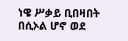ነዌ ሥቃይ ቢበዛበት በሲኦል ሆኖ ወደ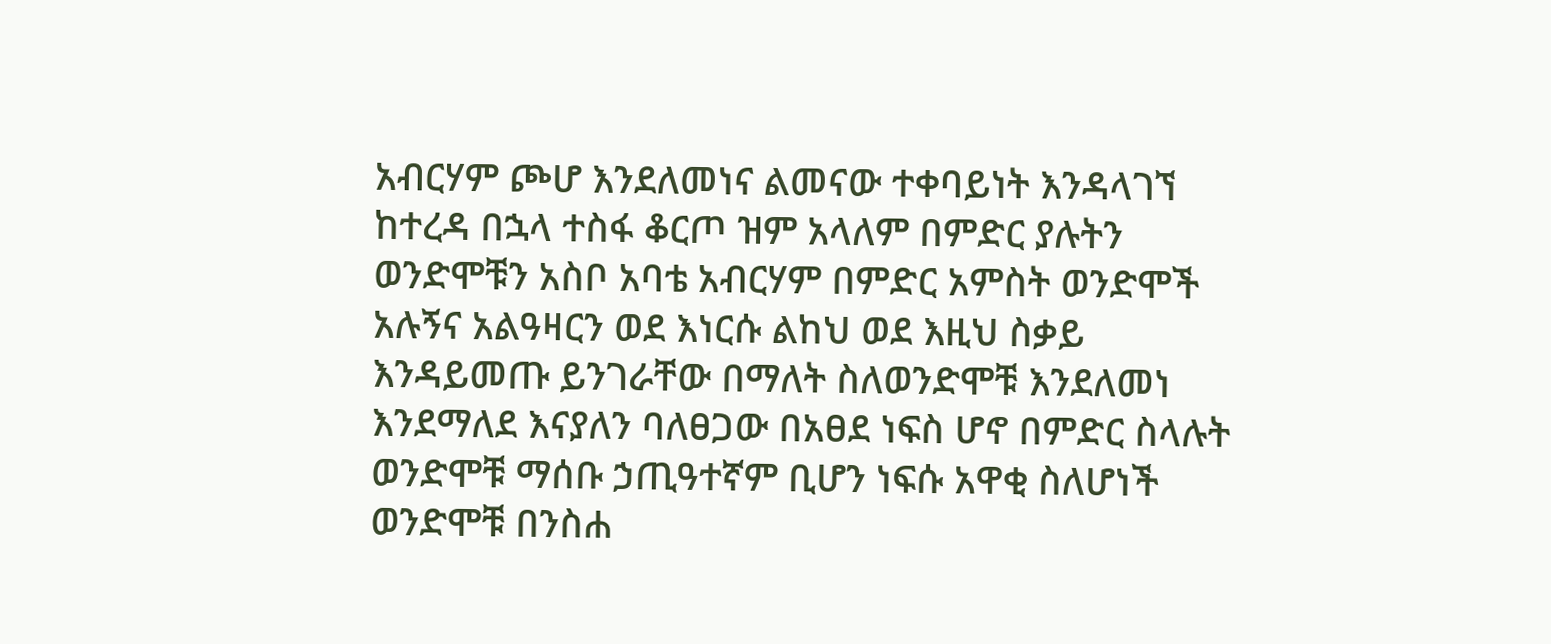አብርሃም ጮሆ እንደለመነና ልመናው ተቀባይነት እንዳላገኘ ከተረዳ በኋላ ተስፋ ቆርጦ ዝም አላለም በምድር ያሉትን ወንድሞቹን አስቦ አባቴ አብርሃም በምድር አምስት ወንድሞች አሉኝና አልዓዛርን ወደ እነርሱ ልከህ ወደ እዚህ ስቃይ እንዳይመጡ ይንገራቸው በማለት ስለወንድሞቹ እንደለመነ እንደማለደ እናያለን ባለፀጋው በአፀደ ነፍስ ሆኖ በምድር ስላሉት ወንድሞቹ ማሰቡ ኃጢዓተኛም ቢሆን ነፍሱ አዋቂ ስለሆነች ወንድሞቹ በንስሐ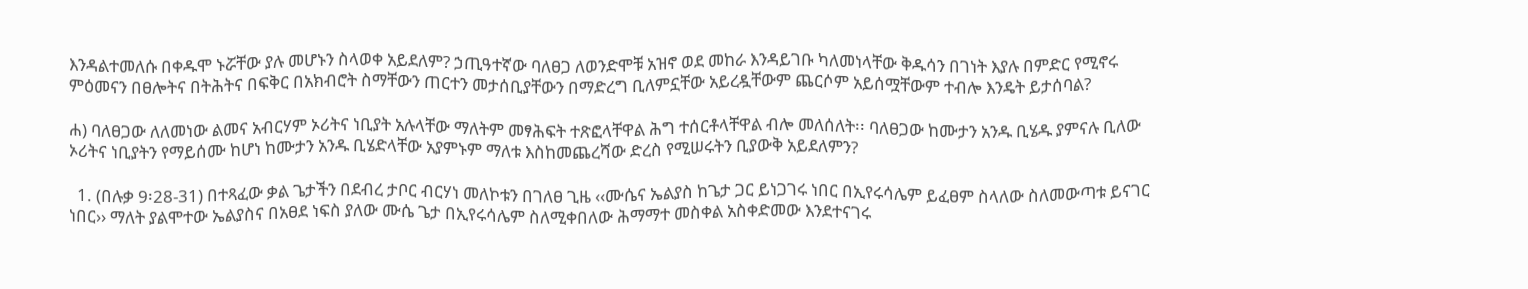እንዳልተመለሱ በቀዱሞ ኑሯቸው ያሉ መሆኑን ስላወቀ አይደለም? ኃጢዓተኛው ባለፀጋ ለወንድሞቹ አዝኖ ወደ መከራ እንዳይገቡ ካለመነላቸው ቅዱሳን በገነት እያሉ በምድር የሚኖሩ ምዕመናን በፀሎትና በትሕትና በፍቅር በአክብሮት ስማቸውን ጠርተን መታሰቢያቸውን በማድረግ ቢለምኗቸው አይረዷቸውም ጨርሶም አይሰሟቸውም ተብሎ እንዴት ይታሰባል?

ሐ) ባለፀጋው ለለመነው ልመና አብርሃም ኦሪትና ነቢያት አሉላቸው ማለትም መፃሕፍት ተጽፎላቸዋል ሕግ ተሰርቶላቸዋል ብሎ መለሰለት፡፡ ባለፀጋው ከሙታን አንዱ ቢሄዱ ያምናሉ ቢለው ኦሪትና ነቢያትን የማይሰሙ ከሆነ ከሙታን አንዱ ቢሄድላቸው አያምኑም ማለቱ እስከመጨረሻው ድረስ የሚሠሩትን ቢያውቅ አይደለምን?

  1. (በሉቃ 9፡28-31) በተጻፈው ቃል ጌታችን በደብረ ታቦር ብርሃነ መለኮቱን በገለፀ ጊዜ ‹‹ሙሴና ኤልያስ ከጌታ ጋር ይነጋገሩ ነበር በኢየሩሳሌም ይፈፀም ስላለው ስለመውጣቱ ይናገር ነበር›› ማለት ያልሞተው ኤልያስና በአፀደ ነፍስ ያለው ሙሴ ጌታ በኢየሩሳሌም ስለሚቀበለው ሕማማተ መስቀል አስቀድመው እንደተናገሩ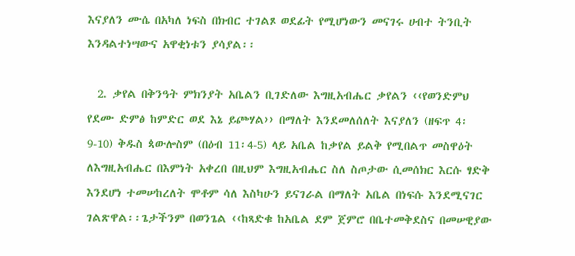እናያለን ሙሴ በአካለ ነፍስ በክብር ተገልጾ ወደፊት የሚሆነውን መናገሩ ሀብተ ትንቢት እንዳልተነሣውና አዋቂነቱን ያሳያል፡፡

  2. ቃየል በቅንዓት ምክንያት አቤልን ቢገድለው እግዚአብሔር ቃየልን ‹‹የወንድምህ የደሙ ድምፅ ከምድር ወደ እኔ ይጮሃል›› በማለት እንደመለሰለት እናያለን (ዘፍጥ 4፡9-10) ቅዱስ ጳውሎስም (በዕብ 11፡4-5) ላይ አቤል ከቃየል ይልቅ የሚበልጥ መስዋዕት ለእግዚአብሔር በእምነት አቀረበ በዚህም እግዚአብሔር ስለ ስጦታው ሲመሰክር እርሱ ፃድቅ እንደሆነ ተመሠከረለት ሞቶም ሳለ እስካሁን ይናገራል በማለት አቤል በነፍሱ እንደሚናገር ገልጽዋል፡፡ጌታችንም በወንጌል ‹‹ከጻድቁ ከአቤል ደም ጀምሮ በቤተመቅደስና በመሠዊያው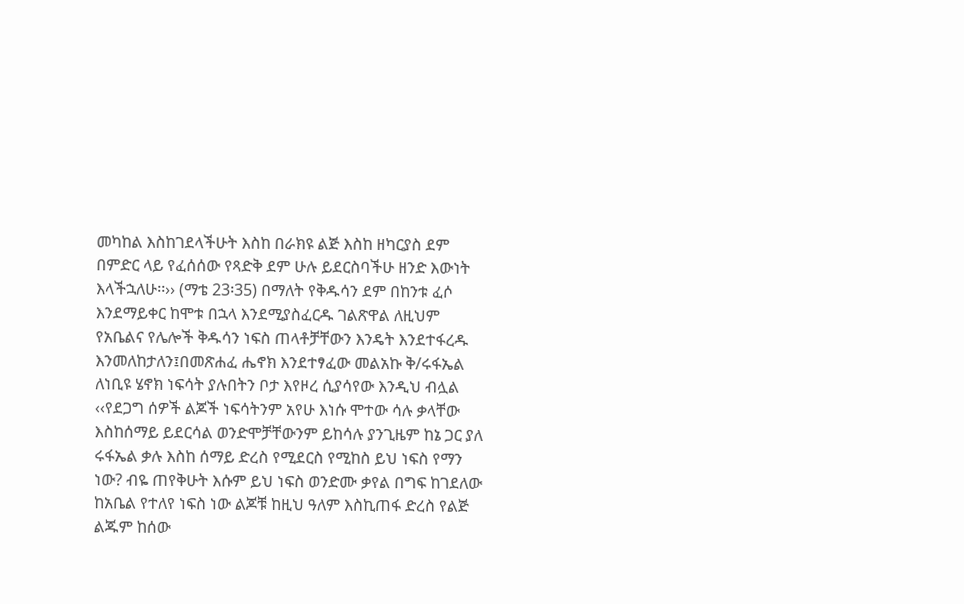መካከል እስከገደላችሁት እስከ በራክዩ ልጅ እስከ ዘካርያስ ደም በምድር ላይ የፈሰሰው የጻድቅ ደም ሁሉ ይደርስባችሁ ዘንድ እውነት እላችኋለሁ፡፡›› (ማቴ 23፡35) በማለት የቅዱሳን ደም በከንቱ ፈሶ እንደማይቀር ከሞቱ በኋላ እንደሚያስፈርዱ ገልጽዋል ለዚህም የአቤልና የሌሎች ቅዱሳን ነፍስ ጠላቶቻቸውን እንዴት እንደተፋረዱ እንመለከታለን፤በመጽሐፈ ሔኖክ እንደተፃፈው መልአኩ ቅ/ሩፋኤል ለነቢዩ ሄኖክ ነፍሳት ያሉበትን ቦታ እየዞረ ሲያሳየው እንዲህ ብሏል ‹‹የደጋግ ሰዎች ልጆች ነፍሳትንም አየሁ እነሱ ሞተው ሳሉ ቃላቸው እስከሰማይ ይደርሳል ወንድሞቻቸውንም ይከሳሉ ያንጊዜም ከኔ ጋር ያለ ሩፋኤል ቃሉ እስከ ሰማይ ድረስ የሚደርስ የሚከስ ይህ ነፍስ የማን ነው? ብዬ ጠየቅሁት እሱም ይህ ነፍስ ወንድሙ ቃየል በግፍ ከገደለው ከአቤል የተለየ ነፍስ ነው ልጆቹ ከዚህ ዓለም እስኪጠፋ ድረስ የልጅ ልጁም ከሰው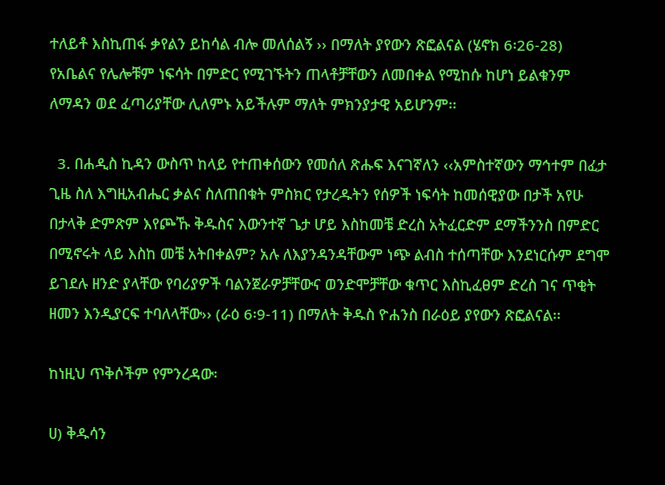ተለይቶ እስኪጠፋ ቃየልን ይከሳል ብሎ መለሰልኝ ›› በማለት ያየውን ጽፎልናል (ሄኖክ 6፡26-28) የአቤልና የሌሎቹም ነፍሳት በምድር የሚገኙትን ጠላቶቻቸውን ለመበቀል የሚከሱ ከሆነ ይልቁንም ለማዳን ወደ ፈጣሪያቸው ሊለምኑ አይችሉም ማለት ምክንያታዊ አይሆንም፡፡

  3. በሐዲስ ኪዳን ውስጥ ከላይ የተጠቀሰውን የመሰለ ጽሑፍ እናገኛለን ‹‹አምስተኛውን ማኅተም በፈታ ጊዜ ስለ እግዚአብሔር ቃልና ስለጠበቁት ምስክር የታረዱትን የሰዎች ነፍሳት ከመሰዊያው በታች አየሁ በታላቅ ድምጽም እየጮኹ ቅዱስና እውንተኛ ጌታ ሆይ እስከመቼ ድረስ አትፈርድም ደማችንንስ በምድር በሚኖሩት ላይ እስከ መቼ አትበቀልም? አሉ ለእያንዳንዳቸውም ነጭ ልብስ ተሰጣቸው እንደነርሱም ደግሞ ይገደሉ ዘንድ ያላቸው የባሪያዎች ባልንጀራዎቻቸውና ወንድሞቻቸው ቁጥር እስኪፈፀም ድረስ ገና ጥቂት ዘመን እንዲያርፍ ተባለላቸው›› (ራዕ 6፡9-11) በማለት ቅዱስ ዮሐንስ በራዕይ ያየውን ጽፎልናል፡፡

ከነዚህ ጥቅሶችም የምንረዳው፡

ሀ) ቅዱሳን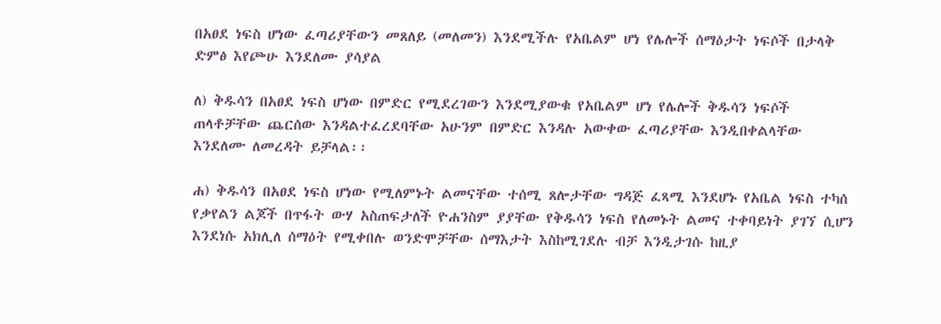በአፀደ ነፍስ ሆነው ፈጣሪያቸውን መጸለይ (መለመን) እንደሚችሉ የአቤልም ሆነ የሌሎች ሰማዕታት ነፍሶች በታላቅ ድምፅ እየጮሁ እንደለሙ ያሳያል

ለ) ቅዱሳን በአፀደ ነፍስ ሆነው በምድር የሚደረገውን እንደሚያውቁ የአቤልም ሆነ የሌሎች ቅዱሳን ነፍሶች ጠላቶቻቸው ጨርሰው እንዳልተፈረደባቸው አሁንም በምድር እንዳሉ አውቀው ፈጣሪያቸው እንዲበቀልላቸው እንደለሙ ለመረዳት ይቻላል፡፡

ሐ) ቅዱሳን በአፀደ ነፍስ ሆነው የሚለምኑት ልመናቸው ተሰሚ ጸሎታቸው ግዳጅ ፈጻሚ እንደሆኑ የአቤል ነፍስ ተካሰ የቃየልን ልጆች በጥፋት ውሃ አስጠፍታለች ዮሐንስም ያያቸው የቅዱሳን ነፍስ የለመኑት ልመና ተቀባይነት ያገኘ ሲሆን እንደነሱ አክሊለ ሰማዕት የሚቀበሉ ወንድሞቻቸው ሰማእታት እስከሚገደሉ ብቻ እንዲታገሱ ከዚያ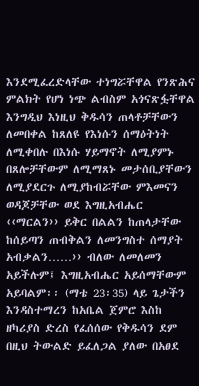እንደሚፈረድላቸው ተነግሯቸዋል የንጽሕና ምልክት የሆነ ነጭ ልብስም አጎናጽፏቸዋል እንግዲህ እነዚህ ቅዱሳን ጠላቶቻቸውን ለመበቀል ከጸለዩ የእነሱን ሰማዕትነት ለሚቀበሉ በእነሱ ሃይማኖት ለሚያምኑ በጸሎቻቸውም ለሚማጸኑ መታሰቢያቸውን ለሚያደርጉ ለሚያከብሯቸው ምእመናን ወዳጆቻቸው ወደ እግዚአብሔር ‹‹ማርልን›› ይቅር በልልን ከጠላታቸው ከሰይጣን ጠብቅልን ለመንግስተ ሰማያት አብቃልን……›› ብለው ለመለመን አይችሉም፤ እግዚአብሔር አይሰማቸውም አይባልም፡፡ (ማቴ 23፡35) ላይ ጌታችን እንዳስተማረን ከአቤል ጀምሮ እስከ ዘካሪያስ ድረስ የፈሰሰው የቅዱሳን ደም በዚህ ትውልድ ይፈለጋል ያለው በአፀደ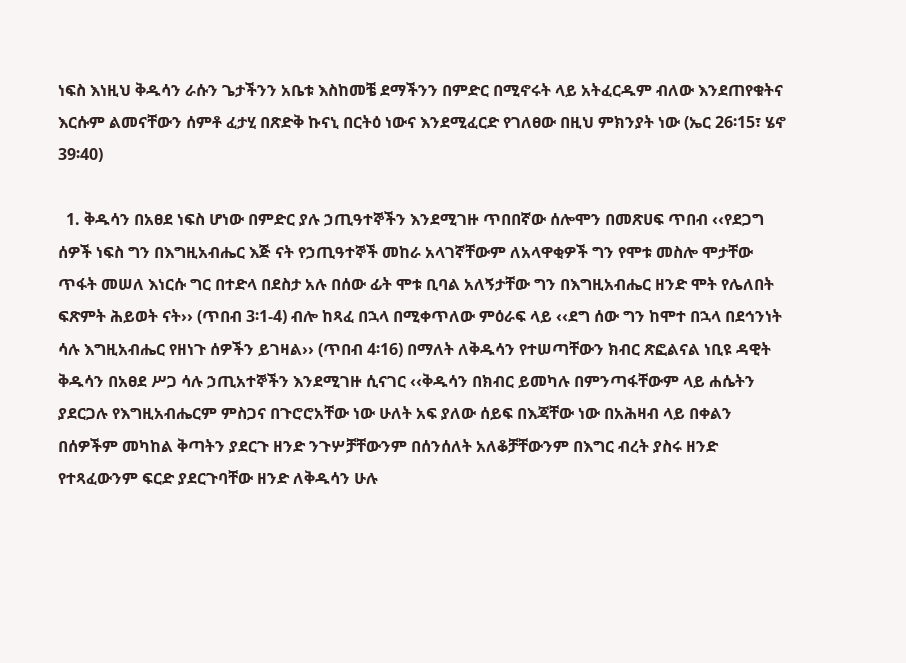ነፍስ እነዚህ ቅዱሳን ራሱን ጌታችንን አቤቱ እስከመቼ ደማችንን በምድር በሚኖሩት ላይ አትፈርዱም ብለው እንደጠየቁትና እርሱም ልመናቸውን ሰምቶ ፈታሂ በጽድቅ ኩናኒ በርትዕ ነውና እንደሚፈርድ የገለፀው በዚህ ምክንያት ነው (ኤር 26፡15፣ ሄኖ 39፡40)

  1. ቅዱሳን በአፀደ ነፍስ ሆነው በምድር ያሉ ኃጢዓተኞችን እንደሚገዙ ጥበበኛው ሰሎሞን በመጽሀፍ ጥበብ ‹‹የደጋግ ሰዎች ነፍስ ግን በእግዚአብሔር እጅ ናት የኃጢዓተኞች መከራ አላገኛቸውም ለአላዋቂዎች ግን የሞቱ መስሎ ሞታቸው ጥፋት መሠለ እነርሱ ግር በተድላ በደስታ አሉ በሰው ፊት ሞቱ ቢባል አለኝታቸው ግን በእግዚአብሔር ዘንድ ሞት የሌለበት ፍጽምት ሕይወት ናት›› (ጥበብ 3፡1-4) ብሎ ከጻፈ በኋላ በሚቀጥለው ምዕራፍ ላይ ‹‹ደግ ሰው ግን ከሞተ በኋላ በደኅንነት ሳሉ እግዚአብሔር የዘነጉ ሰዎችን ይገዛል›› (ጥበብ 4፡16) በማለት ለቅዱሳን የተሠጣቸውን ክብር ጽፎልናል ነቢዩ ዳዊት ቅዱሳን በአፀደ ሥጋ ሳሉ ኃጢአተኞችን እንደሚገዙ ሲናገር ‹‹ቅዱሳን በክብር ይመካሉ በምንጣፋቸውም ላይ ሐሴትን ያደርጋሉ የእግዚአብሔርም ምስጋና በጉሮሮአቸው ነው ሁለት አፍ ያለው ሰይፍ በእጃቸው ነው በአሕዛብ ላይ በቀልን በሰዎችም መካከል ቅጣትን ያደርጉ ዘንድ ንጉሦቻቸውንም በሰንሰለት አለቆቻቸውንም በእግር ብረት ያስሩ ዘንድ የተጻፈውንም ፍርድ ያደርጉባቸው ዘንድ ለቅዱሳን ሁሉ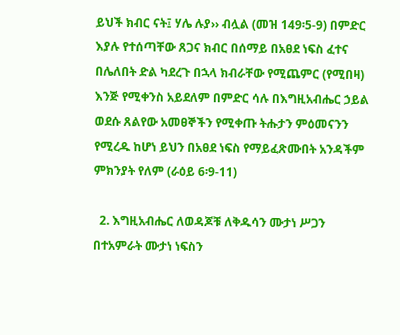ይህች ክብር ናት፤ ሃሌ ሉያ›› ብሏል (መዝ 149፡5-9) በምድር እያሉ የተሰጣቸው ጸጋና ክብር በሰማይ በአፀደ ነፍስ ፈተና በሌለበት ድል ካደረጉ በኋላ ክብራቸው የሚጨምር (የሚበዛ) እንጅ የሚቀንስ አይደለም በምድር ሳሉ በእግዚአብሔር ኃይል ወደሱ ጸልየው አመፀኞችን የሚቀጡ ትሑታን ምዕመናንን የሚረዱ ከሆነ ይህን በአፀደ ነፍስ የማይፈጽሙበት አንዳችም ምክንያት የለም (ራዕይ 6፡9-11)

  2. እግዚአብሔር ለወዳጆቹ ለቅዱሳን ሙታነ ሥጋን በተአምራት ሙታነ ነፍስን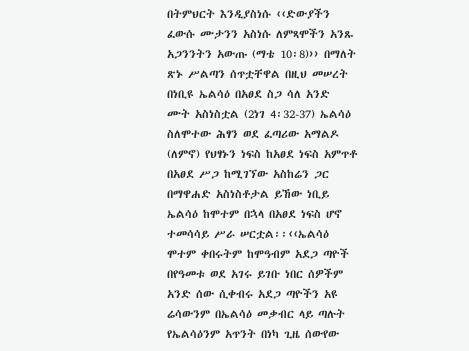በትምህርት እንዲያስነሱ ‹‹ድውያችን ፈውሱ ሙታንን አስነሱ ለምጻሞችን አንጹ አጋንንትን አውጡ (ማቴ 10፡8)›› በማለት ጽኑ ሥልጣን ሰጥቷቸዋል በዚህ መሠረት በነቢዩ ኤልሳዕ በአፀደ ስጋ ሳለ አንድ ሙት አስነስቷል (2ነገ 4፡32-37) ኤልሳዕ ስለሞተው ሕፃን ወደ ፈጣሪው አማልዶ (ለምኖ) የህፃኑን ነፍስ ከአፀደ ነፍስ አምጥቶ በአፀደ ሥጋ ከሚገኘው አስከሬን ጋር በማዋሐድ አስነስቶታል ይኸው ነቢይ ኤልሳዕ ከሞተም በኋላ በአፀደ ነፍስ ሆኖ ተመሳሳይ ሥራ ሠርቷል፡፡‹‹ኤልሳዕ ሞተም ቀበሩትም ከሞዓብም አደጋ ጣዮች በየዓመቱ ወደ አገሩ ይገቡ ነበር ሰዎችም አንድ ሰው ሲቀብሩ አደጋ ጣዮችን አዩ ሬሳውንም በኤልሳዕ መቃብር ላይ ጣሉት የኤልሳዕንም አጥንት በነካ ጊዜ ሰውየው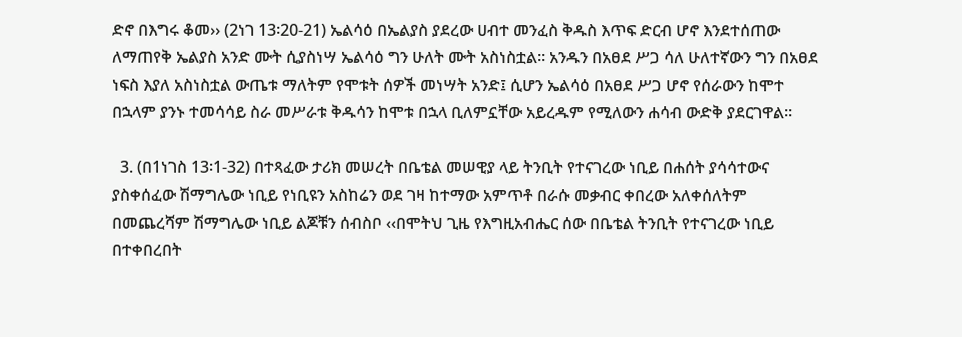ድኖ በእግሩ ቆመ›› (2ነገ 13፡20-21) ኤልሳዕ በኤልያስ ያደረው ሀብተ መንፈስ ቅዱስ እጥፍ ድርብ ሆኖ እንደተሰጠው ለማጠየቅ ኤልያስ አንድ ሙት ሲያስነሣ ኤልሳዕ ግን ሁለት ሙት አስነስቷል፡፡ አንዱን በአፀደ ሥጋ ሳለ ሁለተኛውን ግን በአፀደ ነፍስ እያለ አስነስቷል ውጤቱ ማለትም የሞቱት ሰዎች መነሣት አንድ፤ ሲሆን ኤልሳዕ በአፀደ ሥጋ ሆኖ የሰራውን ከሞተ በኋላም ያንኑ ተመሳሳይ ስራ መሥራቱ ቅዱሳን ከሞቱ በኋላ ቢለምኗቸው አይረዱም የሚለውን ሐሳብ ውድቅ ያደርገዋል፡፡

  3. (በ1ነገስ 13፡1-32) በተጻፈው ታሪክ መሠረት በቤቴል መሠዊያ ላይ ትንቢት የተናገረው ነቢይ በሐሰት ያሳሳተውና ያስቀሰፈው ሽማግሌው ነቢይ የነቢዩን አስከሬን ወደ ገዛ ከተማው አምጥቶ በራሱ መቃብር ቀበረው አለቀሰለትም በመጨረሻም ሽማግሌው ነቢይ ልጆቹን ሰብስቦ ‹‹በሞትህ ጊዜ የእግዚአብሔር ሰው በቤቴል ትንቢት የተናገረው ነቢይ በተቀበረበት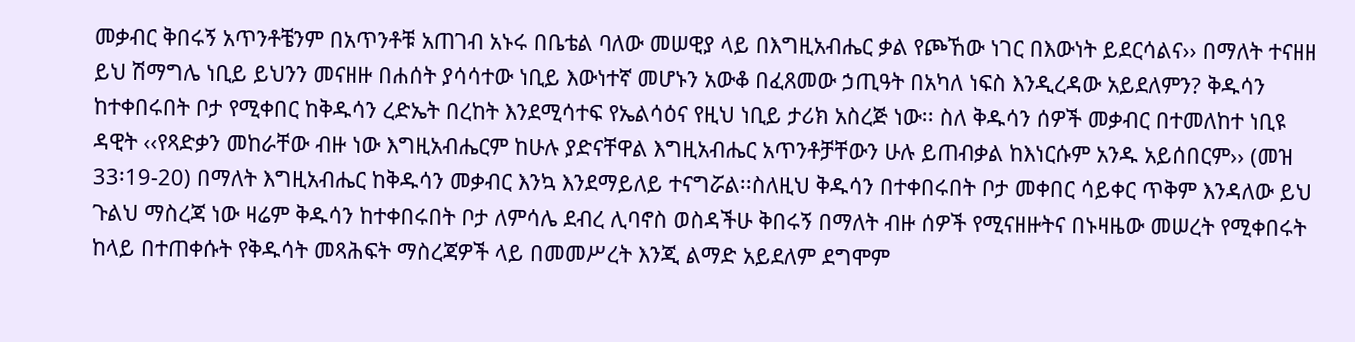መቃብር ቅበሩኝ አጥንቶቼንም በአጥንቶቹ አጠገብ አኑሩ በቤቴል ባለው መሠዊያ ላይ በእግዚአብሔር ቃል የጮኸው ነገር በእውነት ይደርሳልና›› በማለት ተናዘዘ ይህ ሽማግሌ ነቢይ ይህንን መናዘዙ በሐሰት ያሳሳተው ነቢይ እውነተኛ መሆኑን አውቆ በፈጸመው ኃጢዓት በአካለ ነፍስ እንዲረዳው አይደለምን? ቅዱሳን ከተቀበሩበት ቦታ የሚቀበር ከቅዱሳን ረድኤት በረከት እንደሚሳተፍ የኤልሳዕና የዚህ ነቢይ ታሪክ አስረጅ ነው፡፡ ስለ ቅዱሳን ሰዎች መቃብር በተመለከተ ነቢዩ ዳዊት ‹‹የጻድቃን መከራቸው ብዙ ነው እግዚአብሔርም ከሁሉ ያድናቸዋል እግዚአብሔር አጥንቶቻቸውን ሁሉ ይጠብቃል ከእነርሱም አንዱ አይሰበርም›› (መዝ 33፡19-20) በማለት እግዚአብሔር ከቅዱሳን መቃብር እንኳ እንደማይለይ ተናግሯል፡፡ስለዚህ ቅዱሳን በተቀበሩበት ቦታ መቀበር ሳይቀር ጥቅም እንዳለው ይህ ጉልህ ማስረጃ ነው ዛሬም ቅዱሳን ከተቀበሩበት ቦታ ለምሳሌ ደብረ ሊባኖስ ወስዳችሁ ቅበሩኝ በማለት ብዙ ሰዎች የሚናዘዙትና በኑዛዜው መሠረት የሚቀበሩት ከላይ በተጠቀሱት የቅዱሳት መጻሕፍት ማስረጃዎች ላይ በመመሥረት እንጂ ልማድ አይደለም ደግሞም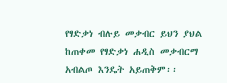የፃድቃነ ብሉይ መቃብር ይህን ያህል ከጠቀመ የፃድቃነ ሐዲስ መቃብርማ አብልጦ እንዴት አይጠቅም፡፡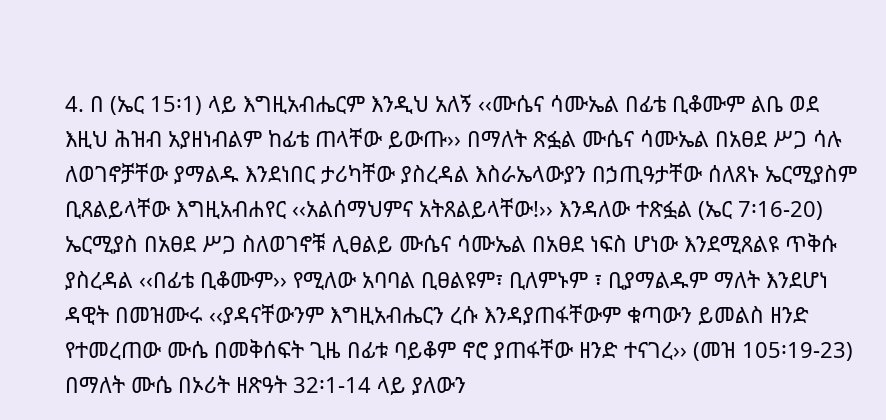4. በ (ኤር 15፡1) ላይ እግዚአብሔርም እንዲህ አለኝ ‹‹ሙሴና ሳሙኤል በፊቴ ቢቆሙም ልቤ ወደ እዚህ ሕዝብ አያዘነብልም ከፊቴ ጠላቸው ይውጡ›› በማለት ጽፏል ሙሴና ሳሙኤል በአፀደ ሥጋ ሳሉ ለወገኖቻቸው ያማልዱ እንደነበር ታሪካቸው ያስረዳል እስራኤላውያን በኃጢዓታቸው ሰለጸኑ ኤርሚያስም ቢጸልይላቸው እግዚአብሐየር ‹‹አልሰማህምና አትጸልይላቸው!›› እንዳለው ተጽፏል (ኤር 7፡16-20) ኤርሚያስ በአፀደ ሥጋ ስለወገኖቹ ሊፀልይ ሙሴና ሳሙኤል በአፀደ ነፍስ ሆነው እንደሚጸልዩ ጥቅሱ ያስረዳል ‹‹በፊቴ ቢቆሙም›› የሚለው አባባል ቢፀልዩም፣ ቢለምኑም ፣ ቢያማልዱም ማለት እንደሆነ ዳዊት በመዝሙሩ ‹‹ያዳናቸውንም እግዚአብሔርን ረሱ እንዳያጠፋቸውም ቁጣውን ይመልስ ዘንድ የተመረጠው ሙሴ በመቅሰፍት ጊዜ በፊቱ ባይቆም ኖሮ ያጠፋቸው ዘንድ ተናገረ›› (መዝ 105፡19-23) በማለት ሙሴ በኦሪት ዘጽዓት 32፡1-14 ላይ ያለውን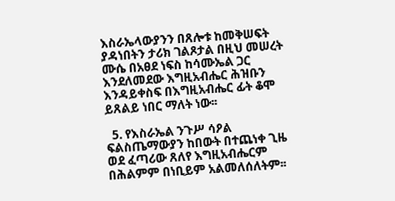እስራኤላውያንን በጸሎቱ ከመቅሠፍት ያዳነበትን ታሪክ ገልጾታል በዚህ መሠረት ሙሴ በአፀደ ነፍስ ከሳሙኤል ጋር እንደለመደው እግዚአብሔር ሕዝቡን እንዳይቀስፍ በእግዚአብሔር ፊት ቆሞ ይጸልይ ነበር ማለት ነው፡፡

  5. የእስራኤል ንጉሥ ሳዖል ፍልስጤማውያን ከበውት በተጨነቀ ጊዜ ወደ ፈጣሪው ጸለየ እግዚአብሔርም በሕልምም በነቢይም አልመለሰለትም፡፡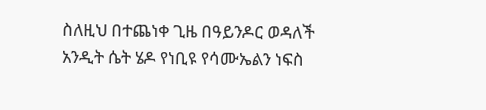ስለዚህ በተጨነቀ ጊዜ በዓይንዶር ወዳለች አንዲት ሴት ሄዶ የነቢዩ የሳሙኤልን ነፍስ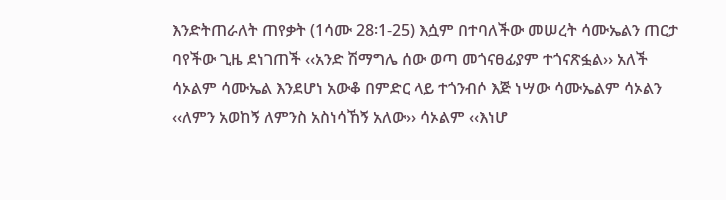እንድትጠራለት ጠየቃት (1ሳሙ 28፡1-25) እሷም በተባለችው መሠረት ሳሙኤልን ጠርታ ባየችው ጊዜ ደነገጠች ‹‹አንድ ሽማግሌ ሰው ወጣ መጎናፀፊያም ተጎናጽፏል›› አለች ሳኦልም ሳሙኤል እንደሆነ አውቆ በምድር ላይ ተጎንብሶ እጅ ነሣው ሳሙኤልም ሳኦልን ‹‹ለምን አወከኝ ለምንስ አስነሳኸኝ አለው›› ሳኦልም ‹‹እነሆ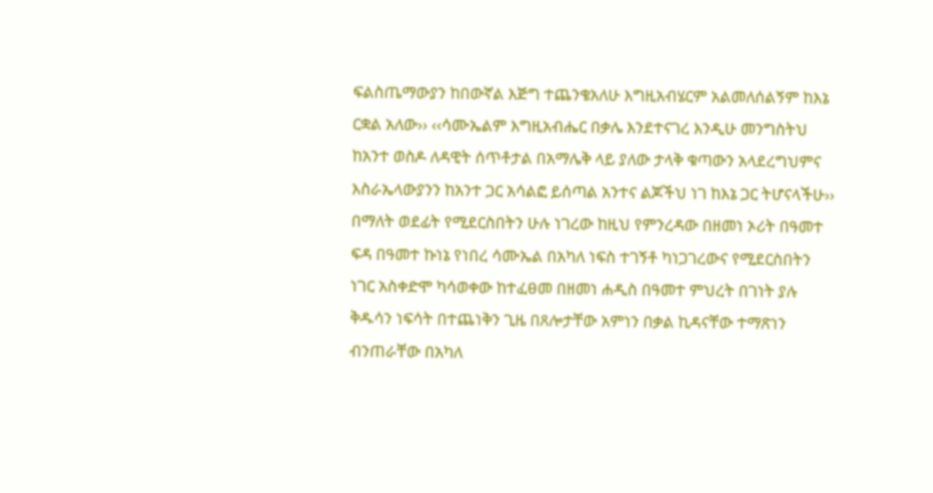ፍልስጤማውያን ከበውኛል እጅግ ተጨንቄአለሁ እግዚአብሄርም አልመለሰልኝም ከእኔ ርቋል አለው›› ‹‹ሳሙኤልም እግዚአብሔር በቃሌ እንደተናገረ እንዲሁ መንግስትህ ከአንተ ወስዶ ለዳዊት ሰጥቶታል በአማሌቅ ላይ ያለው ታላቅ ቁጣውን አላደረግህምና እስራኤላውያንን ከአንተ ጋር አሳልፎ ይሰጣል አንተና ልጆችህ ነገ ከእኔ ጋር ትሆናላችሁ›› በማለት ወደፊት የሚደርስበትን ሁሉ ነገረው ከዚህ የምንረዳው በዘመነ ኦሪት በዓመተ ፍዳ በዓመተ ኩነኔ የነበረ ሳሙኤል በአካለ ነፍስ ተገኝቶ ካነጋገረውና የሚደርስበትን ነገር አስቀድሞ ካሳወቀው ከተፈፀመ በዘመነ ሐዲስ በዓመተ ምህረት በገነት ያሉ ቅዱሳን ነፍሳት በተጨነቅን ጊዜ በጸሎታቸው አምነን በቃል ኪዳናቸው ተማጽነን ብንጠራቸው በአካለ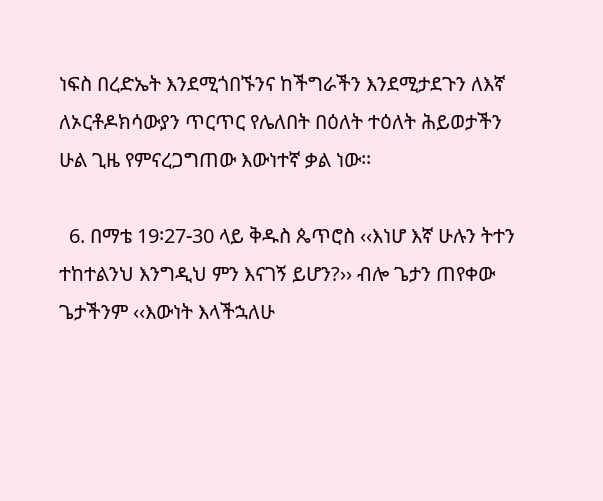ነፍስ በረድኤት እንደሚጎበኙንና ከችግራችን እንደሚታደጉን ለእኛ ለኦርቶዶክሳውያን ጥርጥር የሌለበት በዕለት ተዕለት ሕይወታችን ሁል ጊዜ የምናረጋግጠው እውነተኛ ቃል ነው፡፡

  6. በማቴ 19፡27-30 ላይ ቅዱስ ጴጥሮስ ‹‹እነሆ እኛ ሁሉን ትተን ተከተልንህ እንግዲህ ምን እናገኝ ይሆን?›› ብሎ ጌታን ጠየቀው ጌታችንም ‹‹እውነት እላችኋለሁ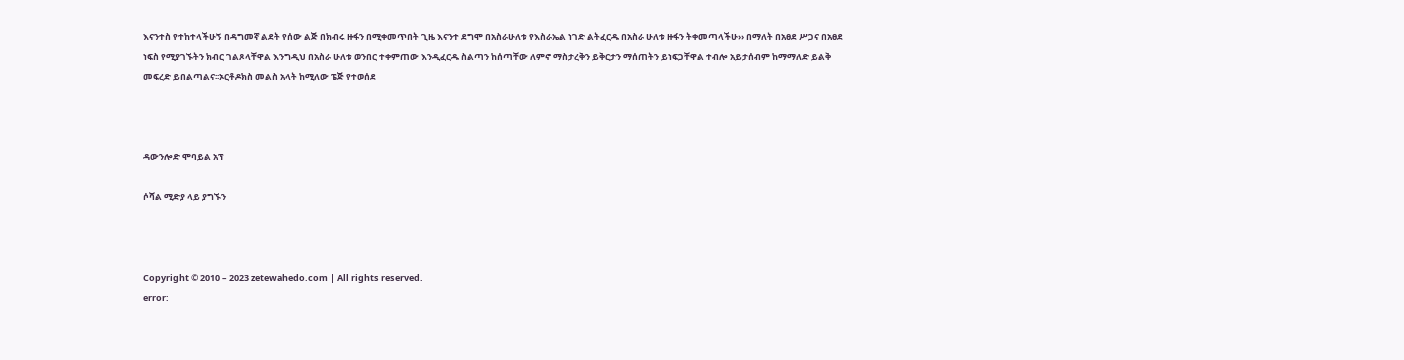እናንተስ የተከተላችሁኝ በዳግመኛ ልደት የሰው ልጅ በክብሩ ዙፋን በሚቀመጥበት ጊዜ እናንተ ደግሞ በአስራሁለቱ የእስራኤል ነገድ ልትፈርዱ በአስራ ሁለቱ ዙፋን ትቀመጣላችሁ›› በማለት በአፀደ ሥጋና በአፀደ ነፍስ የሚያገኙትን ክብር ገልጾላቸዋል እንግዲህ በአስራ ሁለቱ ወንበር ተቀምጠው እንዲፈርዱ ስልጣን ከሰጣቸው ለምኖ ማስታረቅን ይቅርታን ማሰጠትን ይነፍጋቸዋል ተብሎ አይታሰብም ከማማለድ ይልቅ መፍረድ ይበልጣልና፡፡ኦርቶዶክስ መልስ አላት ከሚለው ፔጅ የተወሰደ



ዳውንሎድ ሞባይል አፕ

ሶሻል ሚድያ ላይ ያግኙን



Copyright © 2010 – 2023 zetewahedo.com | All rights reserved.
error: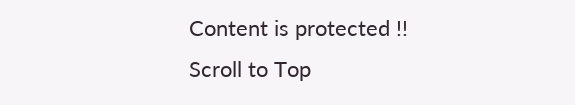Content is protected !!
Scroll to Top